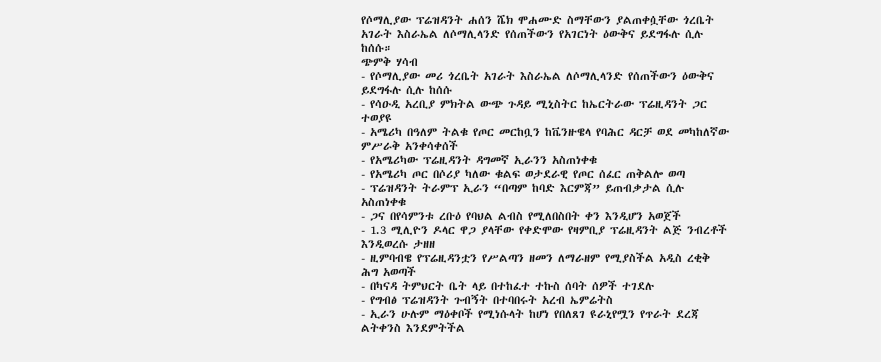የሶማሊያው ፕሬዝዳንት ሐሰን ሼክ ሞሐሙድ ስማቸውን ያልጠቀሷቸው ጎረቤት አገራት እስራኤል ለሶማሊላንድ የሰጠችውን የአገርነት ዕውቅና ይደግፋሉ ሲሉ ከሰሱ።
ጭምቅ ሃሳብ
- የሶማሊያው መሪ ጎረቤት አገራት እስራኤል ለሶማሊላንድ የሰጠችውን ዕውቅና ይደግፋሉ ሲሉ ከሰሱ
- የሳዑዲ አረቢያ ምክትል ውጭ ጉዳይ ሚኒስትር ከኤርትራው ፕሬዚዳንት ጋር ተወያዩ
- አሜሪካ በዓለም ትልቁ የጦር መርከቧን ከቬንዙዌላ የባሕር ዳርቻ ወደ መካከለኛው ምሥራቅ አንቀሳቀሰች
- የአሜሪካው ፕሬዚዳንት ዳግመኛ ኢራንን አስጠነቀቁ
- የአሜሪካ ጦር በሶሪያ ካለው ቁልፍ ወታደራዊ የጦር ሰፈር ጠቅልሎ ወጣ
- ፕሬዝዳንት ትራምፕ ኢራን “በጣም ከባድ እርምጃ” ይጠብቃታል ሲሉ አስጠነቀቁ
- ጋና በየሳምንቱ ረቡዕ የባህል ልብስ የሚለበስበት ቀን እንዲሆን አወጀች
- 1.3 ሚሊዮን ዶላር ዋጋ ያላቸው የቀድሞው የዛምቢያ ፕሬዚዳንት ልጅ ንብረቶች እንዲወረሱ ታዘዘ
- ዚምባብዌ የፕሬዚዳንቷን የሥልጣን ዘመን ለማራዘም የሚያስችል አዲስ ረቂቅ ሕግ አወጣች
- በካናዳ ትምህርት ቤት ላይ በተከፈተ ተኩስ ሰባት ሰዎች ተገደሉ
- የግብፅ ፕሬዝዳንት ጉብኝት በተባበሩት አረብ ኤምሬትስ
- ኢራን ሁሉም ማዕቀቦች የሚነሱላት ከሆነ የበለጸገ ዩራኒየሟን የጥራት ደረጃ ልትቀንስ እንደምትችል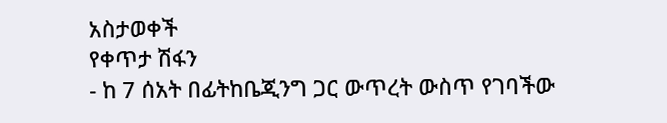አስታወቀች
የቀጥታ ሽፋን
- ከ 7 ሰአት በፊትከቤጂንግ ጋር ውጥረት ውስጥ የገባችው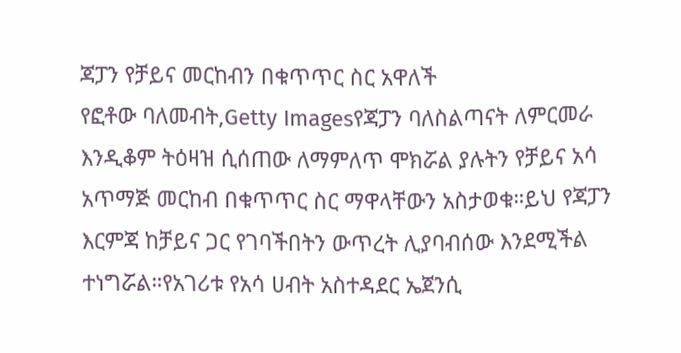ጃፓን የቻይና መርከብን በቁጥጥር ስር አዋለች
የፎቶው ባለመብት,Getty Imagesየጃፓን ባለስልጣናት ለምርመራ እንዲቆም ትዕዛዝ ሲሰጠው ለማምለጥ ሞክሯል ያሉትን የቻይና አሳ አጥማጅ መርከብ በቁጥጥር ስር ማዋላቸውን አስታወቁ።ይህ የጃፓን እርምጃ ከቻይና ጋር የገባችበትን ውጥረት ሊያባብሰው እንደሚችል ተነግሯል።የአገሪቱ የአሳ ሀብት አስተዳደር ኤጀንሲ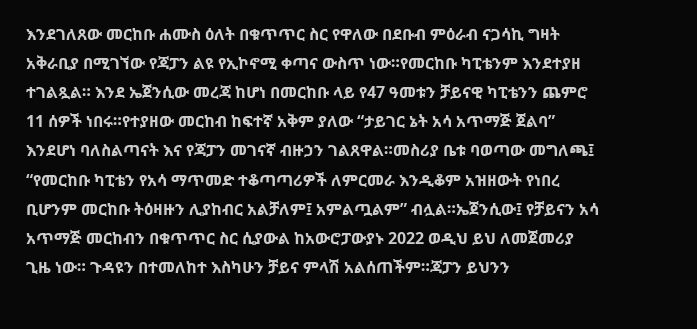እንደገለጸው መርከቡ ሐሙስ ዕለት በቁጥጥር ስር የዋለው በደቡብ ምዕራብ ናጋሳኪ ግዛት አቅራቢያ በሚገኘው የጃፓን ልዩ የኢኮኖሚ ቀጣና ውስጥ ነው።የመርከቡ ካፒቴንም እንደተያዘ ተገልጿል። እንደ ኤጀንሲው መረጃ ከሆነ በመርከቡ ላይ የ47 ዓመቱን ቻይናዊ ካፒቴንን ጨምሮ 11 ሰዎች ነበሩ።የተያዘው መርከብ ከፍተኛ አቅም ያለው “ታይገር ኔት አሳ አጥማጅ ጀልባ” እንደሆነ ባለስልጣናት እና የጃፓን መገናኛ ብዙኃን ገልጸዋል።መስሪያ ቤቱ ባወጣው መግለጫ፤ “የመርከቡ ካፒቴን የአሳ ማጥመድ ተቆጣጣሪዎች ለምርመራ እንዲቆም አዝዘውት የነበረ ቢሆንም መርከቡ ትዕዛዙን ሊያከብር አልቻለም፤ አምልጧልም” ብሏል።ኤጀንሲው፤ የቻይናን አሳ አጥማጅ መርከብን በቁጥጥር ስር ሲያውል ከአውሮፓውያኑ 2022 ወዲህ ይህ ለመጀመሪያ ጊዜ ነው። ጉዳዩን በተመለከተ እስካሁን ቻይና ምላሽ አልሰጠችም።ጃፓን ይህንን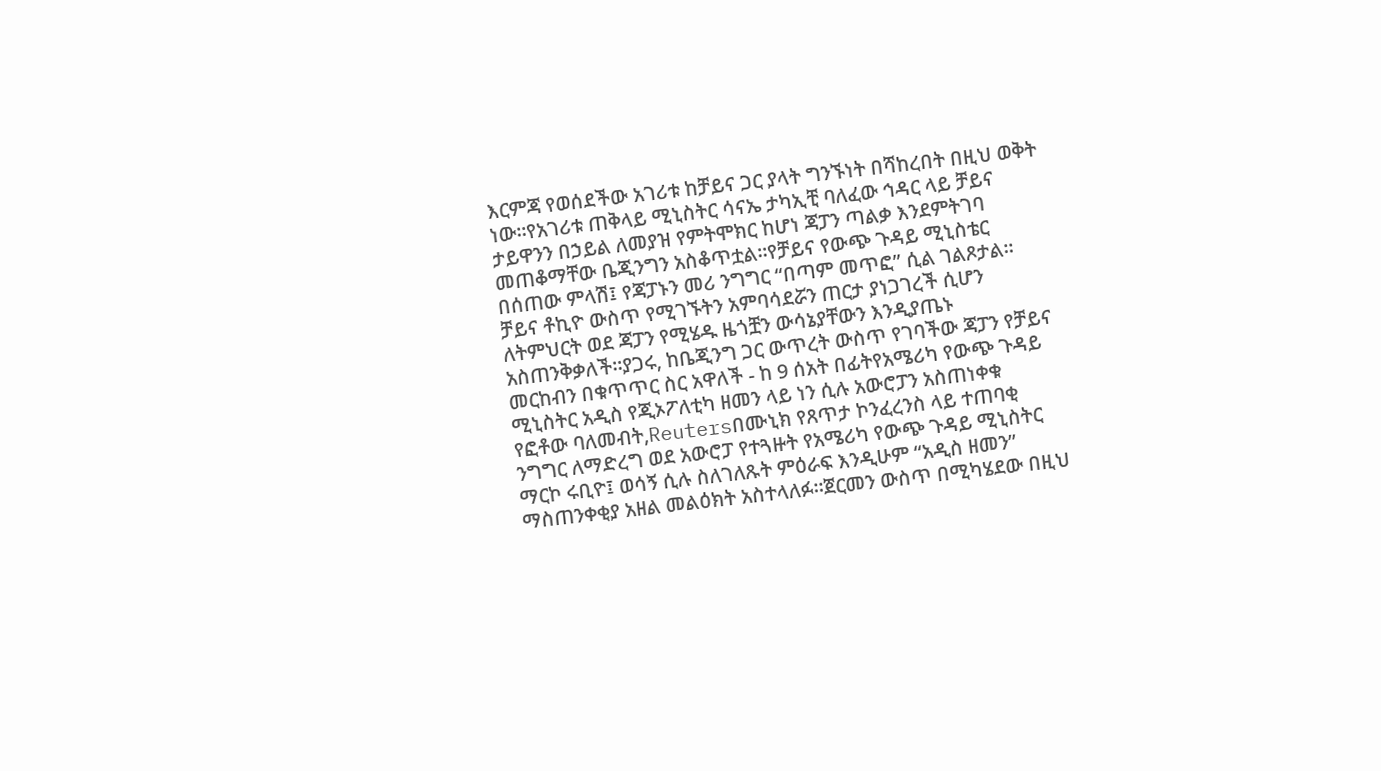እርምጃ የወሰደችው አገሪቱ ከቻይና ጋር ያላት ግንኙነት በሻከረበት በዚህ ወቅት ነው።የአገሪቱ ጠቅላይ ሚኒስትር ሳናኤ ታካኢቺ ባለፈው ኅዳር ላይ ቻይና ታይዋንን በኃይል ለመያዝ የምትሞክር ከሆነ ጃፓን ጣልቃ እንደምትገባ መጠቆማቸው ቤጂንግን አስቆጥቷል።የቻይና የውጭ ጉዳይ ሚኒስቴር በሰጠው ምላሽ፤ የጃፓኑን መሪ ንግግር “በጣም መጥፎ” ሲል ገልጾታል። ቻይና ቶኪዮ ውስጥ የሚገኙትን አምባሳደሯን ጠርታ ያነጋገረች ሲሆን ለትምህርት ወደ ጃፓን የሚሄዱ ዜጎቿን ውሳኔያቸውን እንዲያጤኑ አስጠንቅቃለች።ያጋሩ, ከቤጂንግ ጋር ውጥረት ውስጥ የገባችው ጃፓን የቻይና መርከብን በቁጥጥር ስር አዋለች - ከ 9 ሰአት በፊትየአሜሪካ የውጭ ጉዳይ ሚኒስትር አዲስ የጂኦፖለቲካ ዘመን ላይ ነን ሲሉ አውሮፓን አስጠነቀቁ
የፎቶው ባለመብት,Reutersበሙኒክ የጸጥታ ኮንፈረንስ ላይ ተጠባቂ ንግግር ለማድረግ ወደ አውሮፓ የተጓዙት የአሜሪካ የውጭ ጉዳይ ሚኒስትር ማርኮ ሩቢዮ፤ ወሳኝ ሲሉ ስለገለጹት ምዕራፍ እንዲሁም “አዲስ ዘመን” ማስጠንቀቂያ አዘል መልዕክት አስተላለፉ።ጀርመን ውስጥ በሚካሄደው በዚህ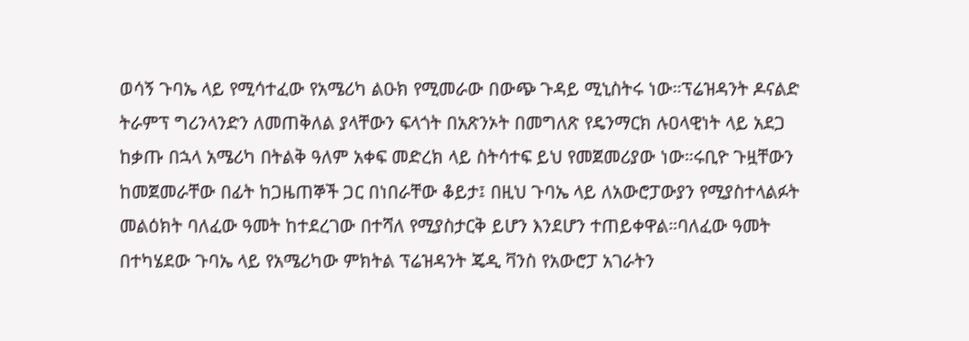ወሳኝ ጉባኤ ላይ የሚሳተፈው የአሜሪካ ልዑክ የሚመራው በውጭ ጉዳይ ሚኒስትሩ ነው።ፕሬዝዳንት ዶናልድ ትራምፕ ግሪንላንድን ለመጠቅለል ያላቸውን ፍላጎት በአጽንኦት በመግለጽ የዴንማርክ ሉዐላዊነት ላይ አደጋ ከቃጡ በኋላ አሜሪካ በትልቅ ዓለም አቀፍ መድረክ ላይ ስትሳተፍ ይህ የመጀመሪያው ነው።ሩቢዮ ጉዟቸውን ከመጀመራቸው በፊት ከጋዜጠኞች ጋር በነበራቸው ቆይታ፤ በዚህ ጉባኤ ላይ ለአውሮፓውያን የሚያስተላልፉት መልዕክት ባለፈው ዓመት ከተደረገው በተሻለ የሚያስታርቅ ይሆን እንደሆን ተጠይቀዋል።ባለፈው ዓመት በተካሄደው ጉባኤ ላይ የአሜሪካው ምክትል ፕሬዝዳንት ጄዲ ቫንስ የአውሮፓ አገራትን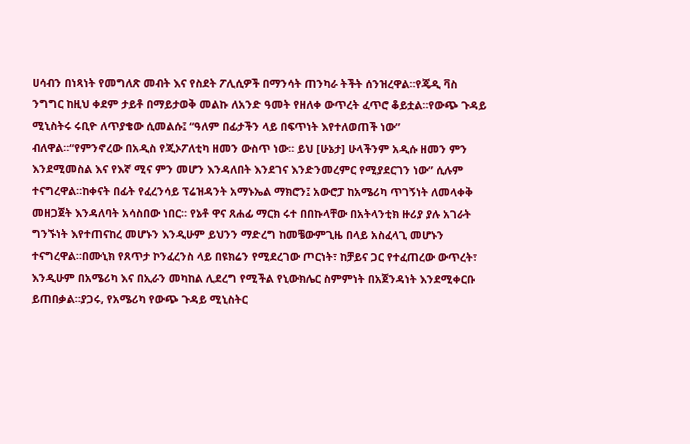ሀሳብን በነጻነት የመግለጽ መብት እና የስደት ፖሊሲዎች በማንሳት ጠንካራ ትችት ሰንዝረዋል።የጄዲ ቫስ ንግግር ከዚህ ቀደም ታይቶ በማይታወቅ መልኩ ለአንድ ዓመት የዘለቀ ውጥረት ፈጥሮ ቆይቷል።የውጭ ጉዳይ ሚኒስትሩ ሩቢዮ ለጥያቄው ሲመልሱ፤ “ዓለም በፊታችን ላይ በፍጥነት እየተለወጠች ነው” ብለዋል።“የምንኖረው በአዲስ የጂኦፖለቲካ ዘመን ውስጥ ነው። ይህ [ሁኔታ] ሁላችንም አዲሱ ዘመን ምን እንደሚመስል እና የእኛ ሚና ምን መሆን እንዳለበት እንደገና እንድንመረምር የሚያደርገን ነው” ሲሉም ተናግረዋል።ከቀናት በፊት የፈረንሳይ ፕሬዝዳንት አማኑኤል ማክሮን፤ አውሮፓ ከአሜሪካ ጥገኝነት ለመላቀቅ መዘጋጀት እንዳለባት አሳስበው ነበር። የኔቶ ዋና ጸሐፊ ማርክ ሩተ በበኩላቸው በአትላንቲክ ዙሪያ ያሉ አገራት ግንኙነት እየተጠናከረ መሆኑን እንዲሁም ይህንን ማድረግ ከመቼውምጊዜ በላይ አስፈላጊ መሆኑን ተናግረዋል።በሙኒክ የጸጥታ ኮንፈረንስ ላይ በዩክሬን የሚደረገው ጦርነት፣ ከቻይና ጋር የተፈጠረው ውጥረት፣ እንዲሁም በአሜሪካ እና በኢራን መካከል ሊደረግ የሚችል የኒውክሌር ስምምነት በአጀንዳነት እንደሚቀርቡ ይጠበቃል።ያጋሩ, የአሜሪካ የውጭ ጉዳይ ሚኒስትር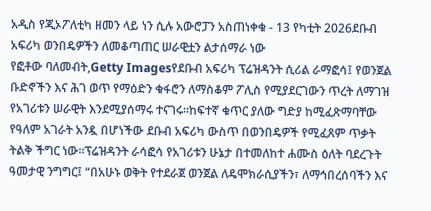አዲስ የጂኦፖለቲካ ዘመን ላይ ነን ሲሉ አውሮፓን አስጠነቀቁ - 13 የካቲት 2026ደቡብ አፍሪካ ወንበዴዎችን ለመቆጣጠር ሠራዊቷን ልታሰማራ ነው
የፎቶው ባለመብት,Getty Imagesየደቡብ አፍሪካ ፕሬዝዳንት ሲሪል ራማፎሳ፤ የወንጀል ቡድኖችን እና ሕገ ወጥ የማዕድን ቁፋሮን ለማስቆም ፖሊስ የሚያደርገውን ጥረት ለማገዝ የአገሪቱን ሠራዊት እንደሚያሰማሩ ተናገሩ።ከፍተኛ ቁጥር ያለው ግድያ ከሚፈጽማባቸው የዓለም አገራት አንዷ በሆነችው ደቡብ አፍሪካ ውስጥ በወንበዴዎች የሚፈጸም ጥቃት ትልቅ ችግር ነው።ፕሬዝዳንት ራሳፎሳ የአገሪቱን ሁኔታ በተመለከተ ሐሙስ ዕለት ባደረጉት ዓመታዊ ንግግር፤ “በአሁኑ ወቅት የተደራጀ ወንጀል ለዴሞክራሲያችን፣ ለማኅበረሰባችን እና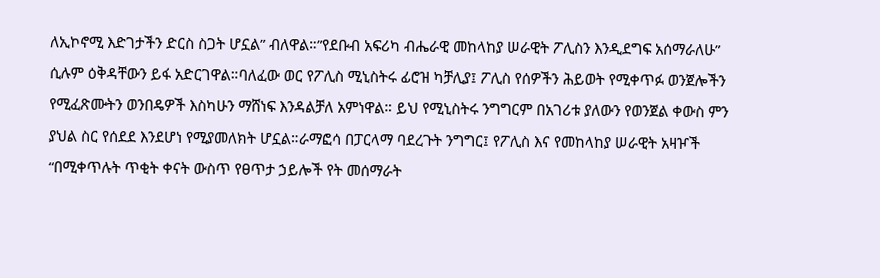ለኢኮኖሚ እድገታችን ድርስ ስጋት ሆኗል” ብለዋል።”የደቡብ አፍሪካ ብሔራዊ መከላከያ ሠራዊት ፖሊስን እንዲደግፍ አሰማራለሁ” ሲሉም ዕቅዳቸውን ይፋ አድርገዋል።ባለፈው ወር የፖሊስ ሚኒስትሩ ፊሮዝ ካቻሊያ፤ ፖሊስ የሰዎችን ሕይወት የሚቀጥፉ ወንጀሎችን የሚፈጽሙትን ወንበዴዎች እስካሁን ማሸነፍ እንዳልቻለ አምነዋል። ይህ የሚኒስትሩ ንግግርም በአገሪቱ ያለውን የወንጀል ቀውስ ምን ያህል ስር የሰደደ እንደሆነ የሚያመለክት ሆኗል።ራማፎሳ በፓርላማ ባደረጉት ንግግር፤ የፖሊስ እና የመከላከያ ሠራዊት አዛዦች “በሚቀጥሉት ጥቂት ቀናት ውስጥ የፀጥታ ኃይሎች የት መሰማራት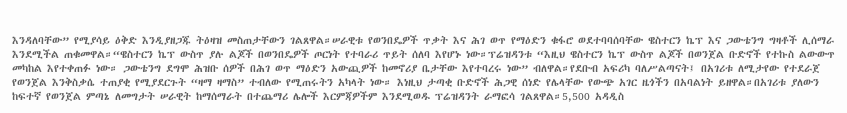እንዳለባቸው” የሚያሳይ ዕቅድ እንዲያዘጋጁ ትዕዛዝ መስጠታቸውን ገልጸዋል።ሠራዊቱ የወንበዴዎች ጥቃት እና ሕገ ወጥ የማዕድን ቁፋሮ ወደተባባሰባቸው ዌስተርን ኬፕ እና ጋውቴንግ ግዛቶች ሊሰማራ እንደሚችል ጠቁመዋል።“ዌስተርን ኬፕ ውስጥ ያሉ ልጆች በወንበዴዎች ጦርነት የተባራሪ ጥይት ሰለባ እየሆኑ ነው።ፕሬዝዳንቱ “እዚህ ዌስተርን ኬፕ ውስጥ ልጆች በወንጀል ቡድኖች የተኩስ ልውውጥ መካከል እየተቀጠፉ ነው። ጋውቴንግ ደግሞ ሕዝቡ ሰዎች በሕገ ወጥ ማዕድን አውጪዎች ከመኖሪያ ቤታቸው እየተባረሩ ነው” ብለዋል።የደቡብ አፍሪካ ባለሥልጣናት፤ በአገሪቱ ለሚታየው የተደራጀ የወንጀል እንቅስቃሴ ተጠያቂ የሚያደርጉት “ዛማ ዛማስ” ተብለው የሚጠሩትን አካላት ነው። እነዚህ ታጣቂ ቡድኖች ሕጋዊ ሰነድ የሌላቸው የውጭ አገር ዜጎችን በአባልነት ይዘዋል።በአገሪቱ ያለውን ከፍተኛ የወንጀል ምጣኔ ለመግታት ሠራዊት ከማሰማራት በተጨማሪ ሌሎች እርምጃዎችም እንደሚወዱ ፕሬዝዳንት ራማፎሳ ገልጸዋል።5,500 አዳዲስ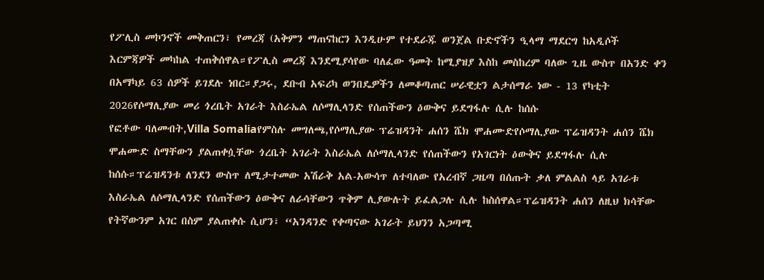የፖሊስ መኮንኖች መቅጠርን፣ የመረጃ (አቅምን ማጠናከርን እንዲሁም የተደራጁ ወንጀል ቡድኖችን ዒላማ ማደርግ ከአዲሶች እርምጃዎች መካከል ተጠቅሰዋል።የፖሊስ መረጃ እንደሚያሳየው ባለፈው ዓመት ከሚያዝያ እስከ መስከረም ባለው ጊዜ ውስጥ በአንድ ቀን በአማካይ 63 ሰዎች ይገደሉ ነበር።ያጋሩ, ደቡብ አፍሪካ ወንበዴዎችን ለመቆጣጠር ሠራዊቷን ልታሰማራ ነው - 13 የካቲት 2026የሶማሊያው መሪ ጎረቤት አገራት እስራኤል ለሶማሊላንድ የሰጠችውን ዕውቅና ይደግፋሉ ሲሉ ከሰሱ
የፎቶው ባለመብት,Villa Somaliaየምስሉ መግለጫ,የሶማሊያው ፕሬዝዳንት ሐሰን ሼክ ሞሐሙድየሶማሊያው ፕሬዝዳንት ሐሰን ሼክ ሞሐሙድ ስማቸውን ያልጠቀሷቸው ጎረቤት አገራት እስራኤል ለሶማሊላንድ የሰጠችውን የአገርነት ዕውቅና ይደግፋሉ ሲሉ ከሰሱ።ፕሬዝዳንቱ ለንደን ውስጥ ለሚታተመው አሽራቅ አል-አውሳጥ ለተባለው የአረብኛ ጋዜጣ በሰጡት ቃለ ምልልስ ላይ አገራቱ እስራኤል ለሶማሊላንድ የሰጠችውን ዕውቅና ለራሳቸውን ጥቅም ሊያውሉት ይፈልጋሉ ሲሉ ከስሰዋል።ፕሬዝዳንት ሐሰን ለዚህ ክሳቸው የትኛውንም አገር በስም ያልጠቀሱ ሲሆን፣ “አንዳንድ የቀጣናው አገራት ይህንን አጋጣሚ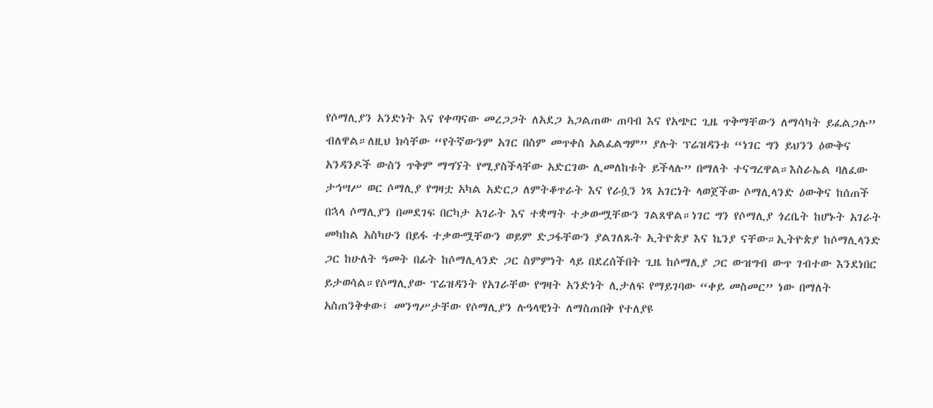የሶማሊያን አንድነት እና የቀጣናው መረጋጋት ለአደጋ አጋልጠው ጠባብ እና የአጭር ጊዜ ጥቅማቸውን ለማሳካት ይፈልጋሉ” ብለዋል።ለዚህ ክሳቸው “የትኛውንም አገር በስም መጥቀስ አልፈልግም” ያሉት ፕሬዝዳንቱ “ነገር ግን ይህንን ዕውቅና አንዳንዶች ውስን ጥቅም ማግኘት የሚያስችላቸው አድርገው ሊመለከቱት ይችላሉ” በማለት ተናግረዋል።እስራኤል ባለፈው ታኅሣሥ ወር ሶማሊያ የግዛቷ አካል አድርጋ ለምትቆጥራት እና የራሷን ነጻ አገርነት ላወጀችው ሶማሊላንድ ዕውቅና ከሰጠች በኋላ ሶማሊያን በመደገፍ በርካታ አገራት እና ተቋማት ተቃውሟቸውን ገልጸዋል።ነገር ግን የሶማሊያ ጎረቤት ከሆኑት አገራት መካከል አስካሁን በይፋ ተቃውሟቸውን ወይም ድጋፋቸውን ያልገለጹት ኢትዮጵያ እና ኬንያ ናቸው።ኢትዮጵያ ከሶማሊላንድ ጋር ከሁለት ዓመት በፊት ከሶማሊላንድ ጋር ስምምነት ላይ በደረሰችበት ጊዜ ከሶማሊያ ጋር ውዝግብ ውጥ ገብተው እንደነበር ይታወሳል።የሶማሊያው ፕሬዝዳንት የአገራቸው የግዛት አንድነት ሊታለፍ የማይገባው “ቀይ መስመር” ነው በማለት አስጠንቅቀው፤ መንግሥታቸው የሶማሊያን ሉዓላዊነት ለማስጠበቅ የተለያዩ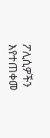ፖሊሲዎችን እየተጠቀመ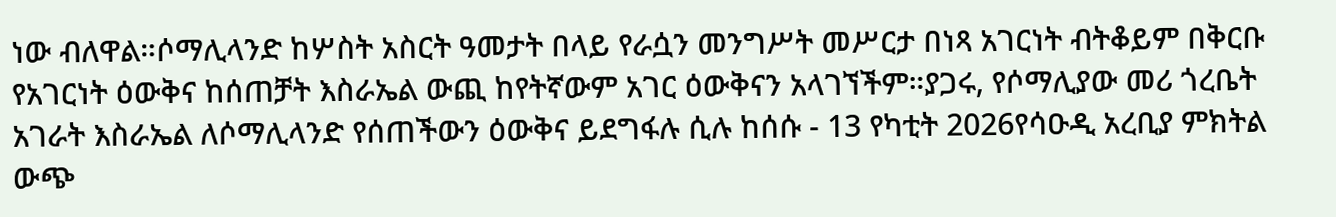ነው ብለዋል።ሶማሊላንድ ከሦስት አስርት ዓመታት በላይ የራሷን መንግሥት መሥርታ በነጻ አገርነት ብትቆይም በቅርቡ የአገርነት ዕውቅና ከሰጠቻት እስራኤል ውጪ ከየትኛውም አገር ዕውቅናን አላገኘችም።ያጋሩ, የሶማሊያው መሪ ጎረቤት አገራት እስራኤል ለሶማሊላንድ የሰጠችውን ዕውቅና ይደግፋሉ ሲሉ ከሰሱ - 13 የካቲት 2026የሳዑዲ አረቢያ ምክትል ውጭ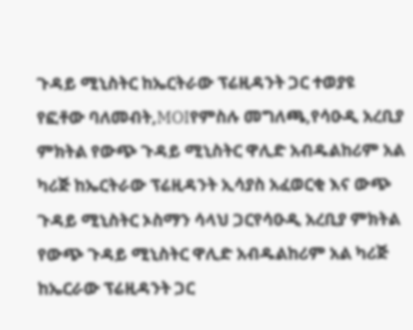ጉዳይ ሚኒስትር ከኤርትራው ፕሬዚዳንት ጋር ተወያዩ
የፎቶው ባለመብት,MOIየምስሉ መግለጫ,የሳዑዲ አረቢያ ምክትል የውጭ ጉዳይ ሚኒስትር ዋሊድ አብዱልከሪም አል ካሪጅ ከኤርትራው ፕሬዚዳንት ኢሳያስ አፈወርቂ እና ውጭ ጉዳይ ሚኒስትር ኦስማን ሳላህ ጋርየሳዑዲ አረቢያ ምክትል የውጭ ጉዳይ ሚኒስትር ዋሊድ አብዱልከሪም አል ካሪጅ ከኤርራው ፕሬዚዳንት ጋር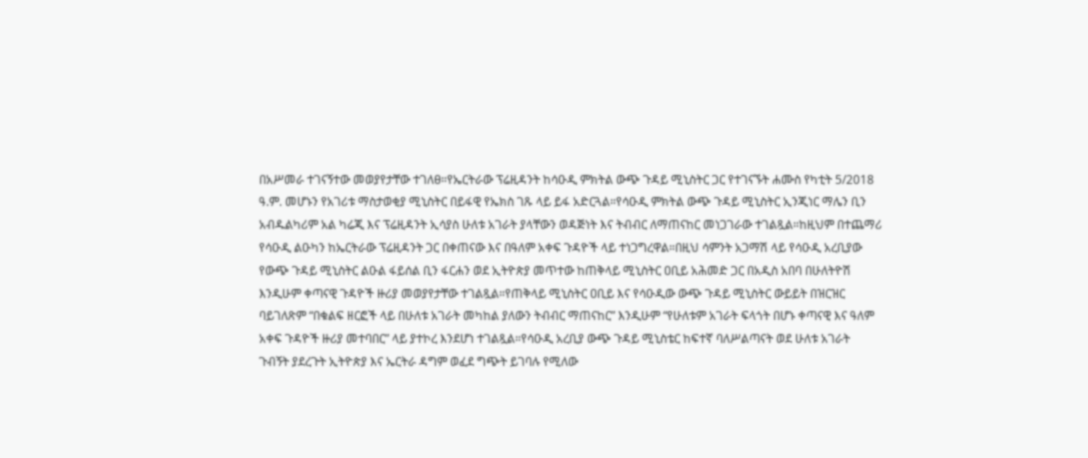በአሥመራ ተገናኝተው መወያየታቸው ተገለፀ።የኤርትራው ፕሬዚዳንት ከሳዑዲ ምክትል ውጭ ጉዳይ ሚኒስትር ጋር የተገናኙት ሐሙስ የካቲት 5/2018 ዓ.ም. መሆኑን የአገሪቱ ማስታወቂያ ሚኒስትር በይፋዊ የኤክስ ገጹ ላይ ይፋ አድርጓል።የሳዑዲ ምክትል ውጭ ጉዳይ ሚኒስትር ኢንጂነር ማሌን ቢን አብዱልካሪም አል ካሬጂ እና ፕሬዚዳንት ኢሳያስ ሁለቱ አገራት ያላቸውን ወዳጅነት እና ትብብር ለማጠናከር መነጋገራው ተገልጿል።ከዚህም በተጨማሪ የሳዑዲ ልዑካን ከኤርትራው ፕሬዚዳንት ጋር በቀጠናው እና በዓለም አቀፍ ጉዳዮች ላይ ተነጋግረዋል።በዚህ ሳምንት አጋማሽ ላይ የሳዑዲ አረቢያው የውጭ ጉዳይ ሚኒስትር ልዑል ፋይሰል ቢን ፋርሐን ወደ ኢትዮጵያ መጥተው ከጠቅላይ ሚኒስትር ዐቢይ አሕመድ ጋር በአዲስ አበባ በሁለትዮሽ እንዲሁም ቀጣናዊ ጉዳዮች ዙሪያ መወያየታቸው ተገልጿል።የጠቅላይ ሚኒስትር ዐቢይ እና የሳዑዲው ውጭ ጉዳይ ሚኒስትር ውይይት በዝርዝር ባይገለጽም “በቁልፍ ዘርፎች ላይ በሁለቱ አገራት መካከል ያለውን ትብብር ማጠናከር” እንዲሁም “የሁለቱም አገራት ፍላጎት በሆኑ ቀጣናዊ እና ዓለም አቀፍ ጉዳዮች ዙሪያ መተባበር” ላይ ያተኮረ እንደሆነ ተገልጿል።የሳዑዲ አረቢያ ውጭ ጉዳይ ሚኒስቴር ከፍተኛ ባለሥልጣናት ወደ ሁለቱ አገራት ጉብኝት ያደረጉት ኢትዮጵያ እና ኤርትራ ዳግም ወፈደ ግጭት ይገባሉ የሚለው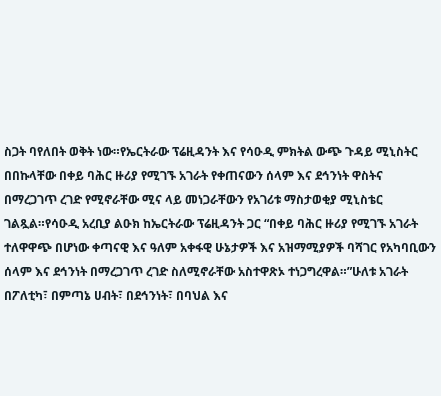ስጋት ባየለበት ወቅት ነው።የኤርትራው ፕሬዚዳንት እና የሳዑዲ ምክትል ውጭ ጉዳይ ሚኒስትር በበኩላቸው በቀይ ባሕር ዙሪያ የሚገኙ አገራት የቀጠናውን ሰላም እና ደኅንነት ዋስትና በማረጋገጥ ረገድ የሚኖራቸው ሚና ላይ መነጋራቸውን የአገሪቱ ማስታወቂያ ሚኒስቴር ገልጿል።የሳዑዲ አረቢያ ልዑክ ከኤርትራው ፕሬዚዳንት ጋር “በቀይ ባሕር ዙሪያ የሚገኙ አገራት ተለዋዋጭ በሆነው ቀጣናዊ እና ዓለም አቀፋዊ ሁኔታዎች እና አዝማሚያዎች ባሻገር የአካባቢውን ሰላም እና ደኅንነት በማረጋገጥ ረገድ ስለሚኖራቸው አስተዋጽኦ ተነጋግረዋል።”ሁለቱ አገራት በፖለቲካ፣ በምጣኔ ሀብት፣ በደኅንነት፣ በባህል እና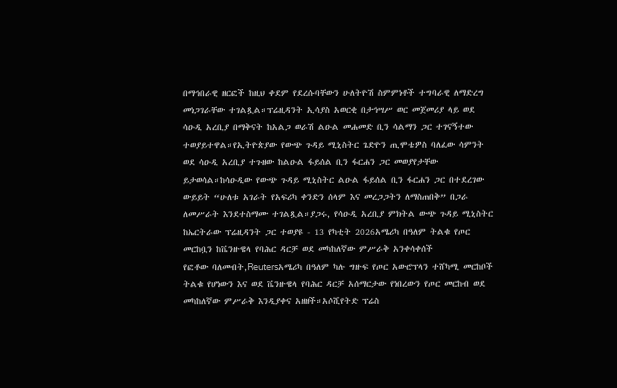በማኅበራዊ ዘርፎች ከዚህ ቀደም የደረሱባቸውን ሁለትዮሽ ስምምነቶች ተግባራዊ ለማድረግ መነጋገራቸው ተገልጿል።ፕሬዚዳንት ኢሳያስ አወርቂ በታኅሣሥ ወር መጀመሪያ ላይ ወደ ሳዑዲ አረቢያ በማቅናት ከአልጋ ወራሽ ልዑል መሐመድ ቢን ሳልማን ጋር ተገናኝተው ተወያይተዋል።የኢትዮጵያው የውጭ ጉዳይ ሚኒስትር ጌድዮን ጢሞቴዎስ ባለፈው ሳምንት ወደ ሳዑዲ አረቢያ ተጉዘው ከልዑል ፋይሰል ቢን ፋርሐን ጋር መወያየታቸው ይታወሳል።ከሳዑዲው የውጭ ጉዳይ ሚኒስትር ልዑል ፋይሰል ቢን ፋርሐን ጋር በተደረገው ውይይት “ሁለቱ አገራት የአፍሪካ ቀንድን ሰላም እና መረጋጋትን ለማስጠበቅ” በጋራ ለመሥራት እንደተስማሙ ተገልጿል።ያጋሩ, የሳዑዲ አረቢያ ምክትል ውጭ ጉዳይ ሚኒስትር ከኤርትራው ፕሬዚዳንት ጋር ተወያዩ - 13 የካቲት 2026አሜሪካ በዓለም ትልቁ የጦር መርከቧን ከቬንዙዌላ የባሕር ዳርቻ ወደ መካከለኛው ምሥራቅ አንቀሳቀሰች
የፎቶው ባለመብት,Reutersአሜሪካ በዓለም ካሉ ግዙፍ የጦር አውሮፕላን ተሸካሚ መርከቦች ትልቁ የሆነውን እና ወደ ቬንዙዌላ የባሕር ዳርቻ አሰማርታው የነበረውን የጦር መርከብ ወደ መካከለኛው ምሥራቅ እንዲያቀና አዘዘች።አሶሺየትድ ፕሬስ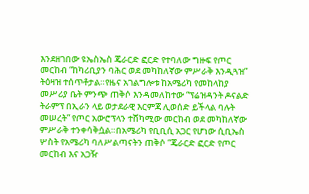እንደዘገበው ዩኤስኤስ ጄራርድ ፎርድ የተባለው ግዙፍ የጦር መርከብ “ከካሪቢያን ባሕር ወደ መካከለኛው ምሥራቅ እንዲጓዝ” ትዕዛዝ ተሰጥቶታል።የዜና አገልግሎቱ ከአሜሪካ የመከላከያ መሥሪያ ቤት ምንጭ ጠቅሶ እንዳመለከተው “ፕሬዝዳንት ዶናልድ ትራምፕ በኢራን ላይ ወታደራዊ እርምጃ ሊወሰድ ይችላል ባሉት መሠረት” የጦር አውሮፕላን ተሸካሚው መርከብ ወደ መካከለኛው ምሥራቅ ተንቀሳቅሷል።በአሜሪካ የቢቢሲ አጋር የሆነው ሲቢኤስ ሦስት የአሜሪካ ባለሥልጣናትን ጠቅሶ “ጄራርድ ፎርድ የጦር መርከብ እና አጋዥ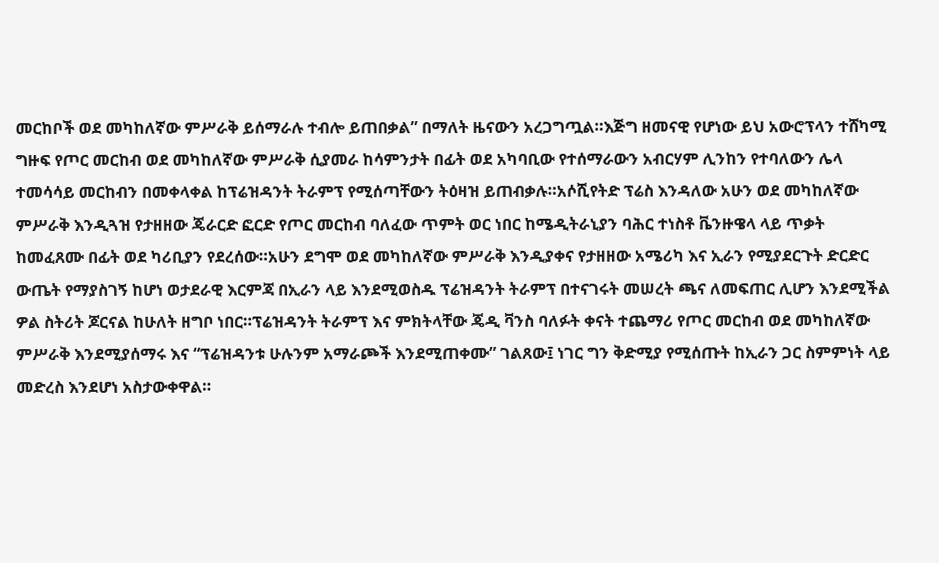መርከቦች ወደ መካከለኛው ምሥራቅ ይሰማራሉ ተብሎ ይጠበቃል” በማለት ዜናውን አረጋግጧል።እጅግ ዘመናዊ የሆነው ይህ አውሮፕላን ተሸካሚ ግዙፍ የጦር መርከብ ወደ መካከለኛው ምሥራቅ ሲያመራ ከሳምንታት በፊት ወደ አካባቢው የተሰማራውን አብርሃም ሊንከን የተባለውን ሌላ ተመሳሳይ መርከብን በመቀላቀል ከፕሬዝዳንት ትራምፕ የሚሰጣቸውን ትዕዛዝ ይጠብቃሉ።አሶሺየትድ ፕሬስ እንዳለው አሁን ወደ መካከለኛው ምሥራቅ እንዲጓዝ የታዘዘው ጄራርድ ፎርድ የጦር መርከብ ባለፈው ጥምት ወር ነበር ከሜዲትራኒያን ባሕር ተነስቶ ቬንዙዌላ ላይ ጥቃት ከመፈጸሙ በፊት ወደ ካሪቢያን የደረሰው።አሁን ደግሞ ወደ መካከለኛው ምሥራቅ እንዲያቀና የታዘዘው አሜሪካ እና ኢራን የሚያደርጉት ድርድር ውጤት የማያስገኝ ከሆነ ወታደራዊ እርምጃ በኢራን ላይ እንደሚወስዱ ፕሬዝዳንት ትራምፕ በተናገሩት መሠረት ጫና ለመፍጠር ሊሆን እንደሚችል ዎል ስትሪት ጆርናል ከሁለት ዘግቦ ነበር።ፕሬዝዳንት ትራምፕ እና ምክትላቸው ጄዲ ቫንስ ባለፉት ቀናት ተጨማሪ የጦር መርከብ ወደ መካከለኛው ምሥራቅ እንደሚያሰማሩ እና “ፕሬዝዳንቱ ሁሉንም አማራጮች እንደሚጠቀሙ” ገልጸው፤ ነገር ግን ቅድሚያ የሚሰጡት ከኢራን ጋር ስምምነት ላይ መድረስ እንደሆነ አስታውቀዋል።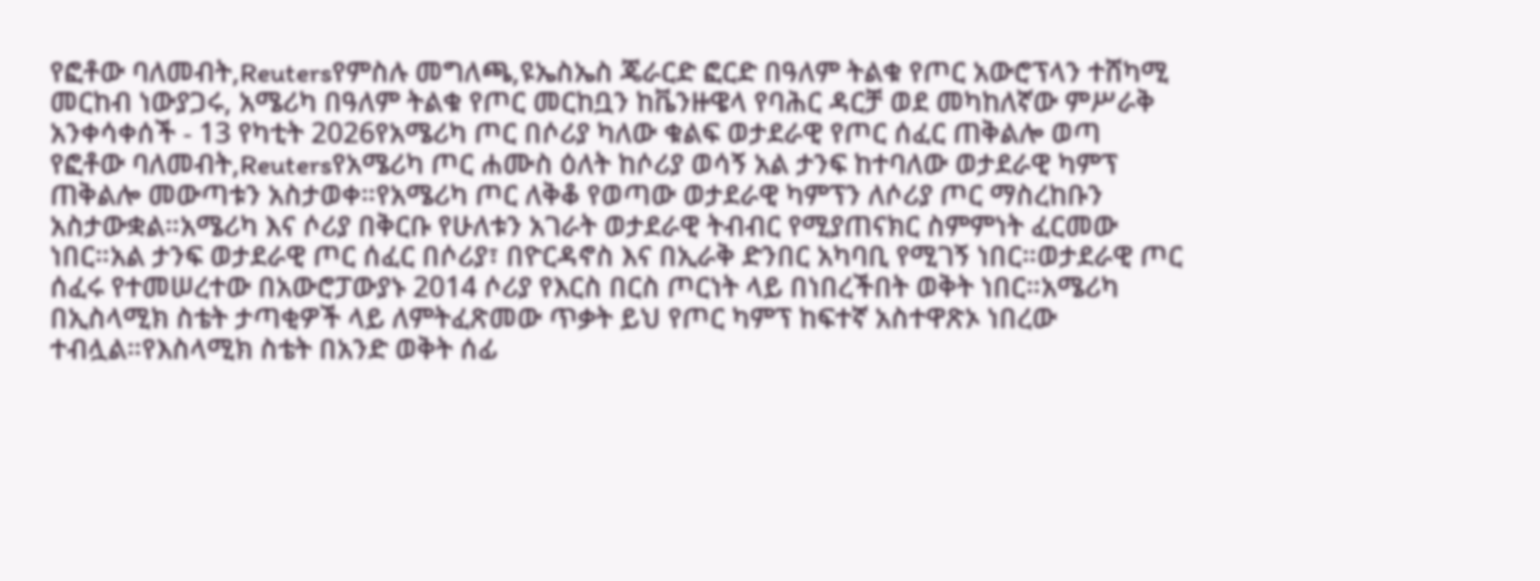የፎቶው ባለመብት,Reutersየምስሉ መግለጫ,ዩኤስኤስ ጄራርድ ፎርድ በዓለም ትልቁ የጦር አውሮፕላን ተሸካሚ መርከብ ነውያጋሩ, አሜሪካ በዓለም ትልቁ የጦር መርከቧን ከቬንዙዌላ የባሕር ዳርቻ ወደ መካከለኛው ምሥራቅ አንቀሳቀሰች - 13 የካቲት 2026የአሜሪካ ጦር በሶሪያ ካለው ቁልፍ ወታደራዊ የጦር ሰፈር ጠቅልሎ ወጣ
የፎቶው ባለመብት,Reutersየአሜሪካ ጦር ሐሙስ ዕለት ከሶሪያ ወሳኝ አል ታንፍ ከተባለው ወታደራዊ ካምፕ ጠቅልሎ መውጣቱን አስታወቀ።የአሜሪካ ጦር ለቅቆ የወጣው ወታደራዊ ካምፕን ለሶሪያ ጦር ማስረከቡን አስታውቋል።አሜሪካ እና ሶሪያ በቅርቡ የሁለቱን አገራት ወታደራዊ ትብብር የሚያጠናክር ስምምነት ፈርመው ነበር።አል ታንፍ ወታደራዊ ጦር ሰፈር በሶሪያ፣ በዮርዳኖስ እና በኢራቅ ድንበር አካባቢ የሚገኝ ነበር።ወታደራዊ ጦር ሰፈሩ የተመሠረተው በአውሮፓውያኑ 2014 ሶሪያ የእርስ በርስ ጦርነት ላይ በነበረችበት ወቅት ነበር።አሜሪካ በኢስላሚክ ስቴት ታጣቂዎች ላይ ለምትፈጽመው ጥቃት ይህ የጦር ካምፕ ከፍተኛ አስተዋጽኦ ነበረው ተብሏል።የእስላሚክ ስቴት በአንድ ወቅት ሰፊ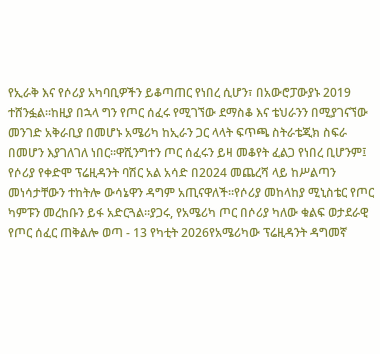የኢራቅ እና የሶሪያ አካባቢዎችን ይቆጣጠር የነበረ ሲሆን፣ በአውሮፓውያኑ 2019 ተሸንፏል።ከዚያ በኋላ ግን የጦር ሰፈሩ የሚገኘው ደማስቆ እና ቴህራንን በሚያገናኘው መንገድ አቅራቢያ በመሆኑ አሜሪካ ከኢራን ጋር ላላት ፍጥጫ ስትራቴጂክ ስፍራ በመሆን እያገለገለ ነበር።ዋሺንግተን ጦር ሰፈሩን ይዛ መቆየት ፈልጋ የነበረ ቢሆንም፤ የሶሪያ የቀድሞ ፕሬዚዳንት ባሽር አል አሳድ በ2024 መጨረሻ ላይ ከሥልጣን መነሳታቸውን ተከትሎ ውሳኔዋን ዳግም አጢናዋለች።የሶሪያ መከላከያ ሚኒስቴር የጦር ካምፑን መረከቡን ይፋ አድርጓል።ያጋሩ, የአሜሪካ ጦር በሶሪያ ካለው ቁልፍ ወታደራዊ የጦር ሰፈር ጠቅልሎ ወጣ - 13 የካቲት 2026የአሜሪካው ፕሬዚዳንት ዳግመኛ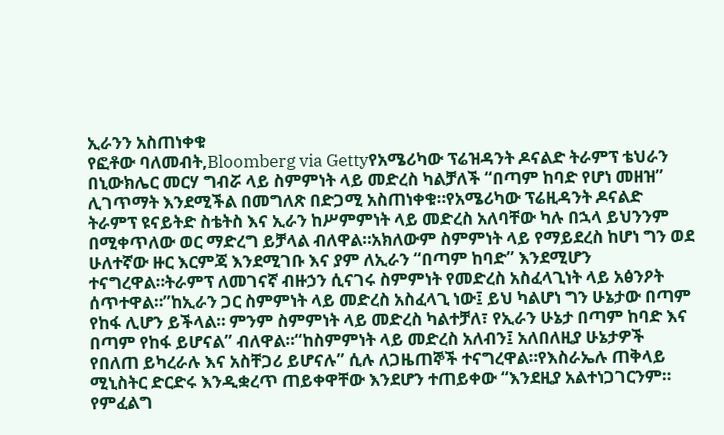ኢራንን አስጠነቀቁ
የፎቶው ባለመብት,Bloomberg via Gettyየአሜሪካው ፕሬዝዳንት ዶናልድ ትራምፕ ቴህራን በኒውክሌር መርሃ ግብሯ ላይ ስምምነት ላይ መድረስ ካልቻለች “በጣም ከባድ የሆነ መዘዝ” ሊገጥማት እንደሚችል በመግለጽ በድጋሚ አስጠነቀቁ።የአሜሪካው ፕሬዚዳንት ዶናልድ ትራምፕ ዩናይትድ ስቴትስ እና ኢራን ከሥምምነት ላይ መድረስ አለባቸው ካሉ በኋላ ይህንንም በሚቀጥለው ወር ማድረግ ይቻላል ብለዋል።አክለውም ስምምነት ላይ የማይደረስ ከሆነ ግን ወደ ሁለተኛው ዙር እርምጃ እንደሚገቡ እና ያም ለኢራን “በጣም ከባድ” እንደሚሆን ተናግረዋል።ትራምፕ ለመገናኛ ብዙኃን ሲናገሩ ስምምነት የመድረስ አስፈላጊነት ላይ አፅንዖት ሰጥተዋል።”ከኢራን ጋር ስምምነት ላይ መድረስ አስፈላጊ ነው፤ ይህ ካልሆነ ግን ሁኔታው በጣም የከፋ ሊሆን ይችላል። ምንም ስምምነት ላይ መድረስ ካልተቻለ፣ የኢራን ሁኔታ በጣም ከባድ እና በጣም የከፋ ይሆናል” ብለዋል።“ከስምምነት ላይ መድረስ አለብን፤ አለበለዚያ ሁኔታዎች የበለጠ ይካረራሉ እና አስቸጋሪ ይሆናሉ” ሲሉ ለጋዜጠኞች ተናግረዋል።የእስራኤሉ ጠቅላይ ሚኒስትር ድርድሩ እንዲቋረጥ ጠይቀዋቸው እንደሆን ተጠይቀው “እንደዚያ አልተነጋገርንም። የምፈልግ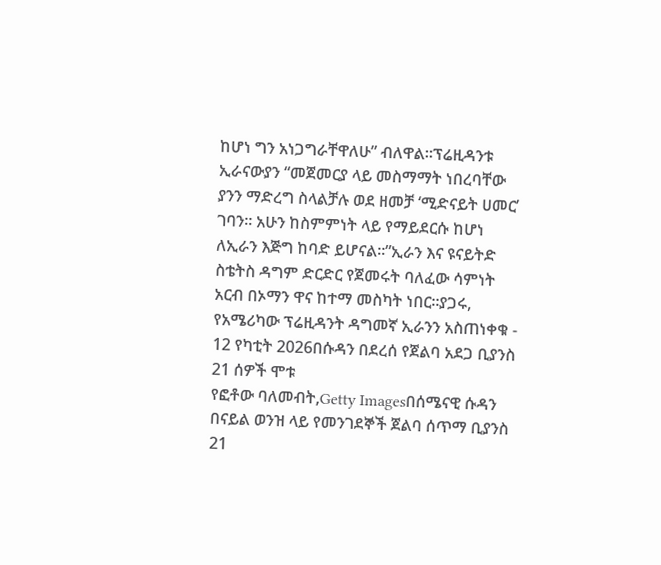ከሆነ ግን አነጋግራቸዋለሁ” ብለዋል።ፕሬዚዳንቱ ኢራናውያን “መጀመርያ ላይ መስማማት ነበረባቸው ያንን ማድረግ ስላልቻሉ ወደ ዘመቻ ‘ሚድናይት ሀመር’ ገባን። አሁን ከስምምነት ላይ የማይደርሱ ከሆነ ለኢራን እጅግ ከባድ ይሆናል።”ኢራን እና ዩናይትድ ስቴትስ ዳግም ድርድር የጀመሩት ባለፈው ሳምነት አርብ በኦማን ዋና ከተማ መስካት ነበር።ያጋሩ, የአሜሪካው ፕሬዚዳንት ዳግመኛ ኢራንን አስጠነቀቁ - 12 የካቲት 2026በሱዳን በደረሰ የጀልባ አደጋ ቢያንስ 21 ሰዎች ሞቱ
የፎቶው ባለመብት,Getty Imagesበሰሜናዊ ሱዳን በናይል ወንዝ ላይ የመንገደኞች ጀልባ ሰጥማ ቢያንስ 21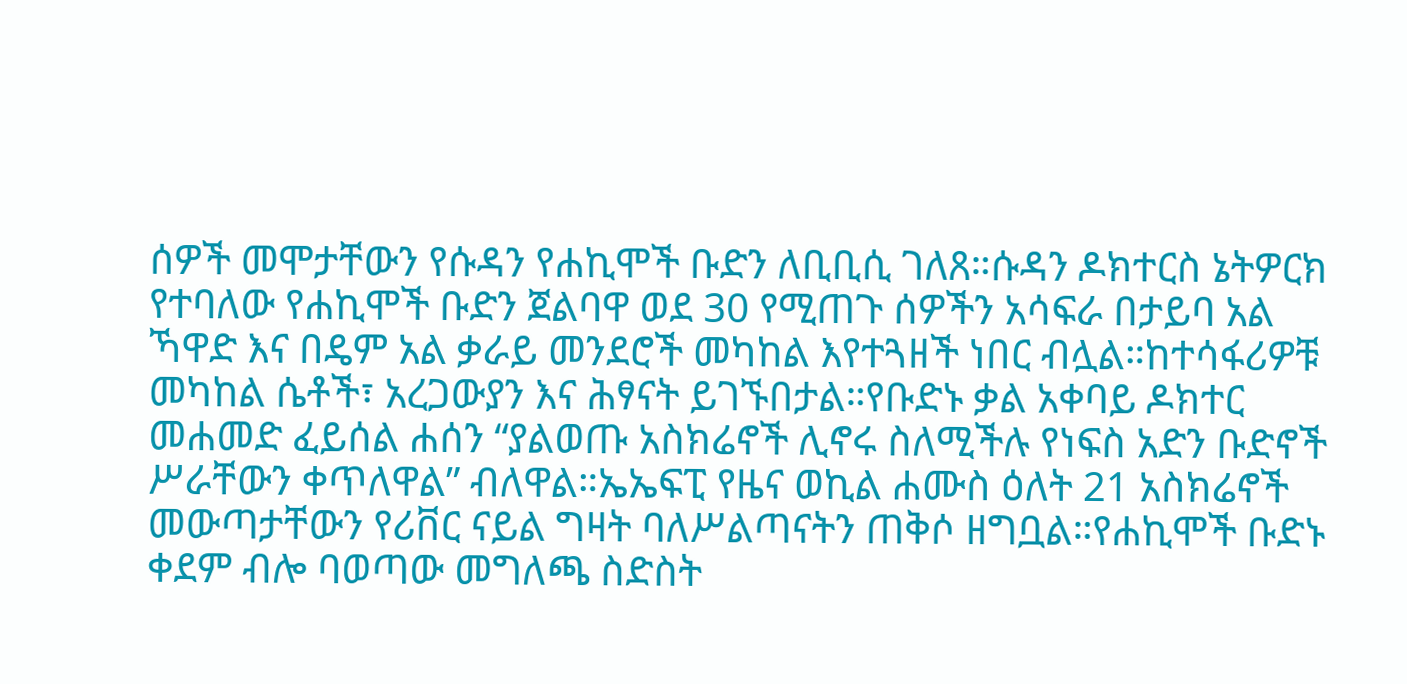ሰዎች መሞታቸውን የሱዳን የሐኪሞች ቡድን ለቢቢሲ ገለጸ።ሱዳን ዶክተርስ ኔትዎርክ የተባለው የሐኪሞች ቡድን ጀልባዋ ወደ 30 የሚጠጉ ሰዎችን አሳፍራ በታይባ አል ኻዋድ እና በዴም አል ቃራይ መንደሮች መካከል እየተጓዘች ነበር ብሏል።ከተሳፋሪዎቹ መካከል ሴቶች፣ አረጋውያን እና ሕፃናት ይገኙበታል።የቡድኑ ቃል አቀባይ ዶክተር መሐመድ ፈይሰል ሐሰን “ያልወጡ አስክሬኖች ሊኖሩ ስለሚችሉ የነፍስ አድን ቡድኖች ሥራቸውን ቀጥለዋል” ብለዋል።ኤኤፍፒ የዜና ወኪል ሐሙስ ዕለት 21 አስክሬኖች መውጣታቸውን የሪቨር ናይል ግዛት ባለሥልጣናትን ጠቅሶ ዘግቧል።የሐኪሞች ቡድኑ ቀደም ብሎ ባወጣው መግለጫ ስድስት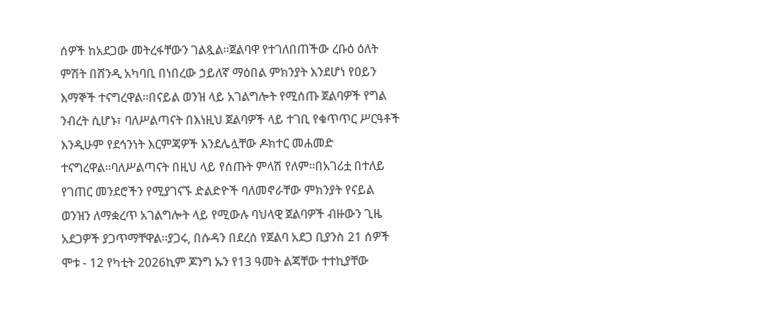ሰዎች ከአደጋው መትረፋቸውን ገልጿል።ጀልባዋ የተገለበጠችው ረቡዕ ዕለት ምሽት በሸንዲ አካባቢ በነበረው ኃይለኛ ማዕበል ምክንያት እንደሆነ የዐይን እማኞች ተናግረዋል።በናይል ወንዝ ላይ አገልግሎት የሚሰጡ ጀልባዎች የግል ንብረት ሲሆኑ፣ ባለሥልጣናት በእነዚህ ጀልባዎች ላይ ተገቢ የቁጥጥር ሥርዓቶች እንዲሁም የደኅንነት እርምጃዎች እንደሌሏቸው ዶክተር መሐመድ ተናግረዋል።ባለሥልጣናት በዚህ ላይ የሰጡት ምላሽ የለም።በአገሪቷ በተለይ የገጠር መንደሮችን የሚያገናኙ ድልድዮች ባለመኖራቸው ምክንያት የናይል ወንዝን ለማቋረጥ አገልግሎት ላይ የሚውሉ ባህላዊ ጀልባዎች ብዙውን ጊዜ አደጋዎች ያጋጥማቸዋል።ያጋሩ, በሱዳን በደረሰ የጀልባ አደጋ ቢያንስ 21 ሰዎች ሞቱ - 12 የካቲት 2026ኪም ጆንግ ኡን የ13 ዓመት ልጃቸው ተተኪያቸው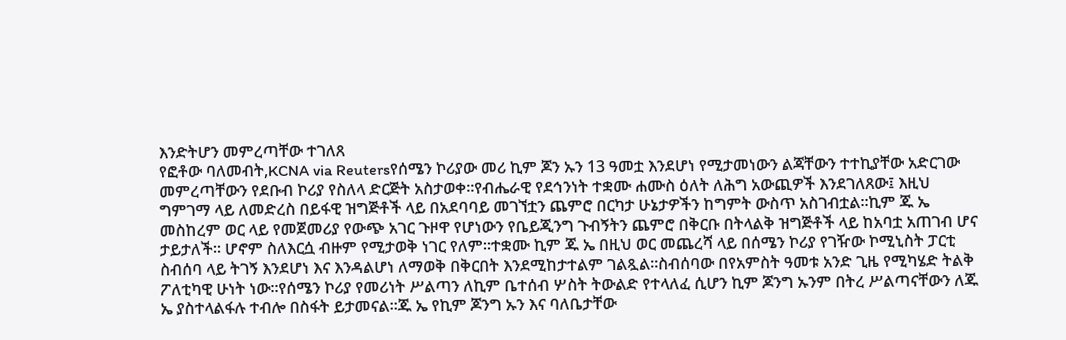እንድትሆን መምረጣቸው ተገለጸ
የፎቶው ባለመብት,KCNA via Reutersየሰሜን ኮሪያው መሪ ኪም ጆን ኡን 13 ዓመቷ እንደሆነ የሚታመነውን ልጃቸውን ተተኪያቸው አድርገው መምረጣቸውን የደቡብ ኮሪያ የስለላ ድርጅት አስታወቀ።የብሔራዊ የደኅንነት ተቋሙ ሐሙስ ዕለት ለሕግ አውጪዎች እንደገለጸው፤ እዚህ ግምገማ ላይ ለመድረስ በይፋዊ ዝግጅቶች ላይ በአደባባይ መገኘቷን ጨምሮ በርካታ ሁኔታዎችን ከግምት ውስጥ አስገብቷል።ኪም ጁ ኤ መስከረም ወር ላይ የመጀመሪያ የውጭ አገር ጉዞዋ የሆነውን የቤይጂንግ ጉብኝትን ጨምሮ በቅርቡ በትላልቅ ዝግጅቶች ላይ ከአባቷ አጠገብ ሆና ታይታለች። ሆኖም ስለእርሷ ብዙም የሚታወቅ ነገር የለም።ተቋሙ ኪም ጁ ኤ በዚህ ወር መጨረሻ ላይ በሰሜን ኮሪያ የገዥው ኮሚኒስት ፓርቲ ስብሰባ ላይ ትገኝ እንደሆነ እና እንዳልሆነ ለማወቅ በቅርበት እንደሚከታተልም ገልጿል።ስብሰባው በየአምስት ዓመቱ አንድ ጊዜ የሚካሄድ ትልቅ ፖለቲካዊ ሁነት ነው።የሰሜን ኮሪያ የመሪነት ሥልጣን ለኪም ቤተሰብ ሦስት ትውልድ የተላለፈ ሲሆን ኪም ጆንግ ኡንም በትረ ሥልጣናቸውን ለጁ ኤ ያስተላልፋሉ ተብሎ በስፋት ይታመናል።ጁ ኤ የኪም ጆንግ ኡን እና ባለቤታቸው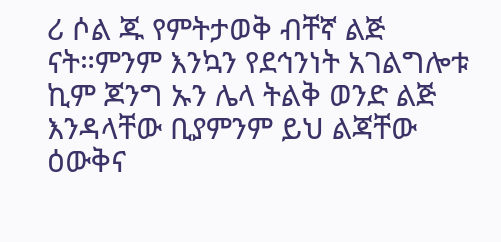ሪ ሶል ጁ የምትታወቅ ብቸኛ ልጅ ናት።ምንም እንኳን የደኅንነት አገልግሎቱ ኪም ጆንግ ኡን ሌላ ትልቅ ወንድ ልጅ እንዳላቸው ቢያምንም ይህ ልጃቸው ዕውቅና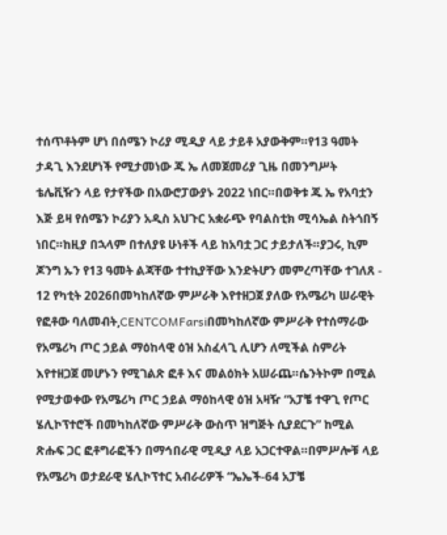ተሰጥቶትም ሆነ በሰሜን ኮሪያ ሚዲያ ላይ ታይቶ አያውቅም።የ13 ዓመት ታዳጊ እንደሆነች የሚታመነው ጁ ኤ ለመጀመሪያ ጊዜ በመንግሥት ቴሌቪዥን ላይ የታየችው በአውሮፓውያኑ 2022 ነበር።በወቅቱ ጁ ኤ የአባቷን እጅ ይዛ የሰሜን ኮሪያን አዲስ አህጉር አቋራጭ የባልስቲክ ሚሳኤል ስትጎበኝ ነበር።ከዚያ በኋላም በተለያዩ ሁነቶች ላይ ከአባቷ ጋር ታይታለች።ያጋሩ, ኪም ጆንግ ኡን የ13 ዓመት ልጃቸው ተተኪያቸው እንድትሆን መምረጣቸው ተገለጸ - 12 የካቲት 2026በመካከለኛው ምሥራቅ እየተዘጋጀ ያለው የአሜሪካ ሠራዊት
የፎቶው ባለመብት,CENTCOMFarsiበመካከለኛው ምሥራቅ የተሰማራው የአሜሪካ ጦር ኃይል ማዕከላዊ ዕዝ አስፈላጊ ሊሆን ለሚችል ስምሪት እየተዘጋጀ መሆኑን የሚገልጽ ፎቶ እና መልዕክት አሠራጨ።ሴንትኮም በሚል የሚታወቀው የአሜሪካ ጦር ኃይል ማዕከላዊ ዕዝ አዛዥ “አፓቼ ተዋጊ የጦር ሄሊኮፕተሮች በመካከለኛው ምሥራቅ ውስጥ ዝግጅት ሲያደርጉ” ከሚል ጽሑፍ ጋር ፎቶግራፎችን በማኅበራዊ ሚዲያ ላይ አጋርተዋል።በምሥሎቹ ላይ የአሜሪካ ወታደራዊ ሄሊኮፕተር አብራሪዎች “ኤኤች-64 አፓቼ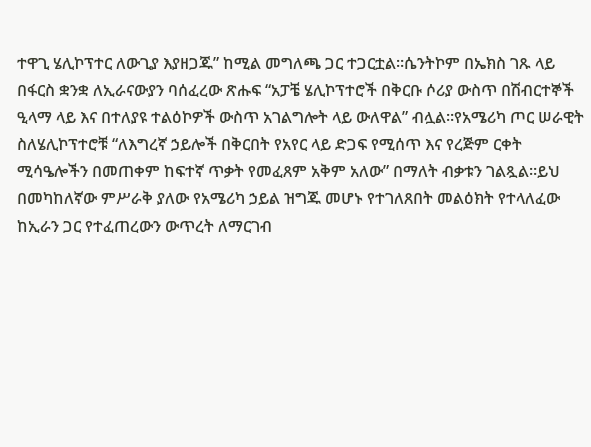ተዋጊ ሄሊኮፕተር ለውጊያ እያዘጋጁ” ከሚል መግለጫ ጋር ተጋርቷል።ሴንትኮም በኤክስ ገጹ ላይ በፋርስ ቋንቋ ለኢራናውያን ባሰፈረው ጽሑፍ “አፓቼ ሄሊኮፕተሮች በቅርቡ ሶሪያ ውስጥ በሽብርተኞች ዒላማ ላይ እና በተለያዩ ተልዕኮዎች ውስጥ አገልግሎት ላይ ውለዋል” ብሏል።የአሜሪካ ጦር ሠራዊት ስለሄሊኮፕተሮቹ “ለእግረኛ ኃይሎች በቅርበት የአየር ላይ ድጋፍ የሚሰጥ እና የረጅም ርቀት ሚሳዔሎችን በመጠቀም ከፍተኛ ጥቃት የመፈጸም አቅም አለው” በማለት ብቃቱን ገልጿል።ይህ በመካከለኛው ምሥራቅ ያለው የአሜሪካ ኃይል ዝግጁ መሆኑ የተገለጸበት መልዕክት የተላለፈው ከኢራን ጋር የተፈጠረውን ውጥረት ለማርገብ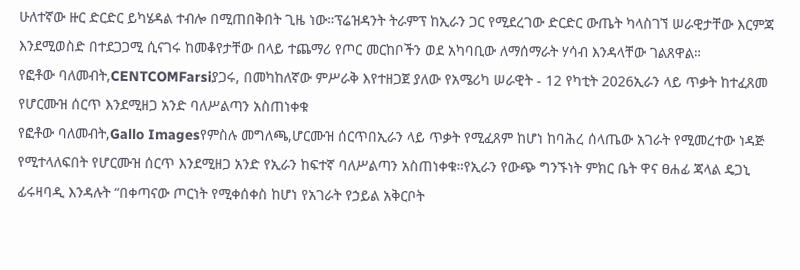ሁለተኛው ዙር ድርድር ይካሄዳል ተብሎ በሚጠበቅበት ጊዜ ነው።ፕሬዝዳንት ትራምፕ ከኢራን ጋር የሚደረገው ድርድር ውጤት ካላስገኘ ሠራዊታቸው እርምጃ እንደሚወስድ በተደጋጋሚ ሲናገሩ ከመቆየታቸው በላይ ተጨማሪ የጦር መርከቦችን ወደ አካባቢው ለማሰማራት ሃሳብ እንዳላቸው ገልጸዋል።
የፎቶው ባለመብት,CENTCOMFarsiያጋሩ, በመካከለኛው ምሥራቅ እየተዘጋጀ ያለው የአሜሪካ ሠራዊት - 12 የካቲት 2026ኢራን ላይ ጥቃት ከተፈጸመ የሆርሙዝ ሰርጥ እንደሚዘጋ አንድ ባለሥልጣን አስጠነቀቁ
የፎቶው ባለመብት,Gallo Imagesየምስሉ መግለጫ,ሆርሙዝ ሰርጥበኢራን ላይ ጥቃት የሚፈጸም ከሆነ ከባሕረ ሰላጤው አገራት የሚመረተው ነዳጅ የሚተላለፍበት የሆርሙዝ ሰርጥ እንደሚዘጋ አንድ የኢራን ከፍተኛ ባለሥልጣን አስጠነቀቁ።የኢራን የውጭ ግንኙነት ምክር ቤት ዋና ፀሐፊ ጃላል ዴጋኒ ፊሩዛባዲ እንዳሉት “በቀጣናው ጦርነት የሚቀሰቀስ ከሆነ የአገራት የኃይል አቅርቦት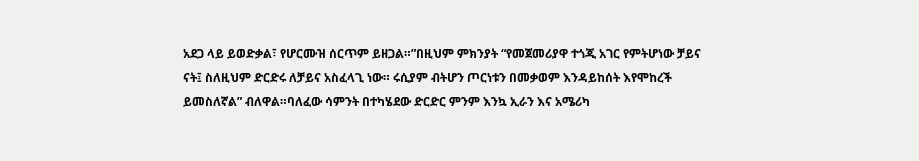አደጋ ላይ ይወድቃል፣ የሆርሙዝ ሰርጥም ይዘጋል።”በዚህም ምክንያት “የመጀመሪያዋ ተጎጂ አገር የምትሆነው ቻይና ናት፤ ስለዚህም ድርድሩ ለቻይና አስፈላጊ ነው። ሩሲያም ብትሆን ጦርነቱን በመቃወም እንዳይከሰት እየሞከረች ይመስለኛል” ብለዋል።ባለፈው ሳምንት በተካሄደው ድርድር ምንም እንኳ ኢራን እና አሜሪካ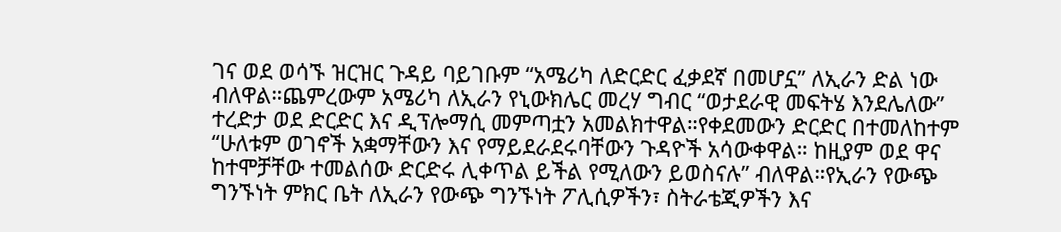ገና ወደ ወሳኙ ዝርዝር ጉዳይ ባይገቡም “አሜሪካ ለድርድር ፈቃደኛ በመሆኗ” ለኢራን ድል ነው ብለዋል።ጨምረውም አሜሪካ ለኢራን የኒውክሌር መረሃ ግብር “ወታደራዊ መፍትሄ እንደሌለው” ተረድታ ወደ ድርድር እና ዲፕሎማሲ መምጣቷን አመልክተዋል።የቀደመውን ድርድር በተመለከተም “ሁለቱም ወገኖች አቋማቸውን እና የማይደራደሩባቸውን ጉዳዮች አሳውቀዋል። ከዚያም ወደ ዋና ከተሞቻቸው ተመልሰው ድርድሩ ሊቀጥል ይችል የሚለውን ይወስናሉ” ብለዋል።የኢራን የውጭ ግንኙነት ምክር ቤት ለኢራን የውጭ ግንኙነት ፖሊሲዎችን፣ ስትራቴጂዎችን እና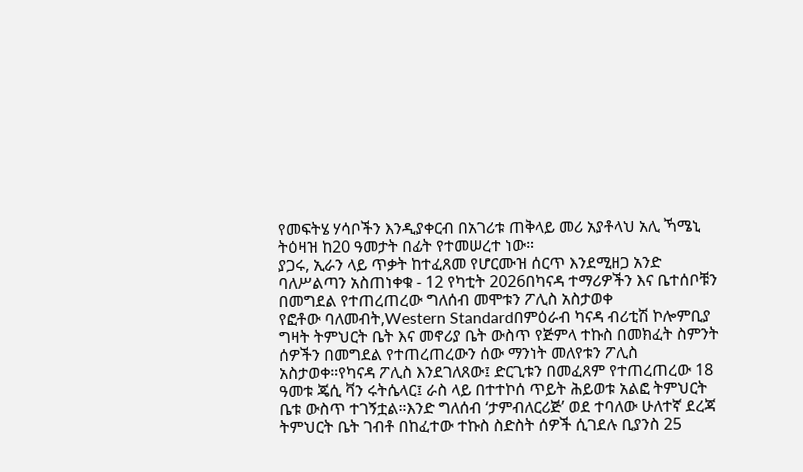የመፍትሄ ሃሳቦችን እንዲያቀርብ በአገሪቱ ጠቅላይ መሪ አያቶላህ አሊ ኻሜኒ ትዕዛዝ ከ20 ዓመታት በፊት የተመሠረተ ነው።
ያጋሩ, ኢራን ላይ ጥቃት ከተፈጸመ የሆርሙዝ ሰርጥ እንደሚዘጋ አንድ ባለሥልጣን አስጠነቀቁ - 12 የካቲት 2026በካናዳ ተማሪዎችን እና ቤተሰቦቹን በመግደል የተጠረጠረው ግለሰብ መሞቱን ፖሊስ አስታወቀ
የፎቶው ባለመብት,Western Standardበምዕራብ ካናዳ ብሪቲሽ ኮሎምቢያ ግዛት ትምህርት ቤት እና መኖሪያ ቤት ውስጥ የጅምላ ተኩስ በመክፈት ስምንት ሰዎችን በመግደል የተጠረጠረውን ሰው ማንነት መለየቱን ፖሊስ አስታወቀ።የካናዳ ፖሊስ እንደገለጸው፤ ድርጊቱን በመፈጸም የተጠረጠረው 18 ዓመቱ ጄሲ ቫን ሩትሴላር፤ ራስ ላይ በተተኮሰ ጥይት ሕይወቱ አልፎ ትምህርት ቤቱ ውስጥ ተገኝቷል።እንድ ግለሰብ ‘ታምብለርሪጅ’ ወደ ተባለው ሁለተኛ ደረጃ ትምህርት ቤት ገብቶ በከፈተው ተኩስ ስድስት ሰዎች ሲገደሉ ቢያንስ 25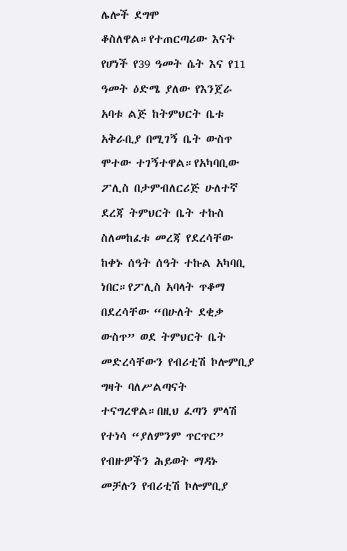ሌሎች ደግሞ ቆስለዋል።የተጠርጣሪው እናት የሆነች የ39 ዓመት ሴት እና የ11 ዓመት ዕድሜ ያለው የእንጀራ አባቱ ልጅ ከትምህርት ቤቱ አቅራቢያ በሚገኝ ቤት ውስጥ ሞተው ተገኝተዋል።የአካባቢው ፖሊስ በታምብለርሪጅ ሁለተኛ ደረጃ ትምህርት ቤት ተኩስ ስለመከፈቱ መረጃ የደረሳቸው ከቀኑ ሰዓት ሰዓት ተኩል አካባቢ ነበር።የፖሊስ አባላት ጥቆማ በደረሳቸው “በሁለት ደቂቃ ውስጥ” ወደ ትምህርት ቤት መድረሳቸውን የብሪቲሽ ኮሎምቢያ ግዛት ባለሥልጣናት ተናግረዋል።በዚህ ፈጣን ምላሽ የተነሳ “ያለምንም ጥርጥር” የብዙዎችን ሕይወት ማዳኑ መቻሉን የብሪቲሽ ኮሎምቢያ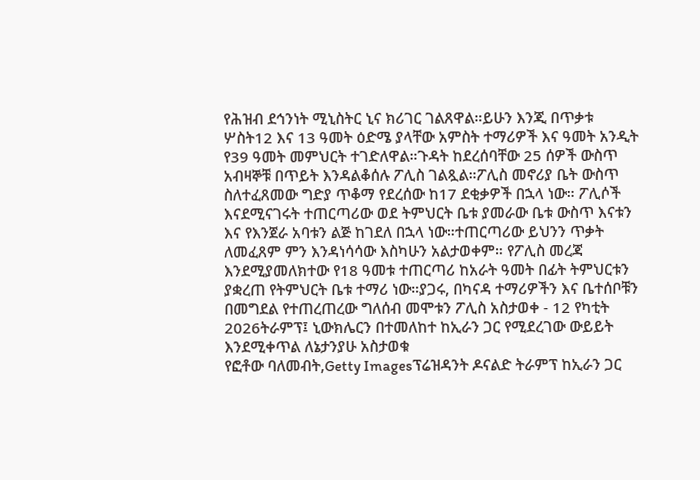የሕዝብ ደኅንነት ሚኒስትር ኒና ክሪገር ገልጸዋል።ይሁን እንጂ በጥቃቱ ሦስት12 እና 13 ዓመት ዕድሜ ያላቸው አምስት ተማሪዎች እና ዓመት አንዲት የ39 ዓመት መምህርት ተገድለዋል።ጉዳት ከደረሰባቸው 25 ሰዎች ውስጥ አብዛኞቹ በጥይት እንዳልቆሰሉ ፖሊስ ገልጿል።ፖሊስ መኖሪያ ቤት ውስጥ ስለተፈጸመው ግድያ ጥቆማ የደረሰው ከ17 ደቂቃዎች በኋላ ነው። ፖሊሶች እናደሚናገሩት ተጠርጣሪው ወደ ትምህርት ቤቱ ያመራው ቤቱ ውስጥ እናቱን እና የእንጀራ አባቱን ልጅ ከገደለ በኋላ ነው።ተጠርጣሪው ይህንን ጥቃት ለመፈጸም ምን እንዳነሳሳው እስካሁን አልታወቀም። የፖሊስ መረጃ እንደሚያመለክተው የ18 ዓመቱ ተጠርጣሪ ከአራት ዓመት በፊት ትምህርቱን ያቋረጠ የትምህርት ቤቱ ተማሪ ነው።ያጋሩ, በካናዳ ተማሪዎችን እና ቤተሰቦቹን በመግደል የተጠረጠረው ግለሰብ መሞቱን ፖሊስ አስታወቀ - 12 የካቲት 2026ትራምፕ፤ ኒውክሌርን በተመለከተ ከኢራን ጋር የሚደረገው ውይይት እንደሚቀጥል ለኔታንያሁ አስታወቁ
የፎቶው ባለመብት,Getty Imagesፕሬዝዳንት ዶናልድ ትራምፕ ከኢራን ጋር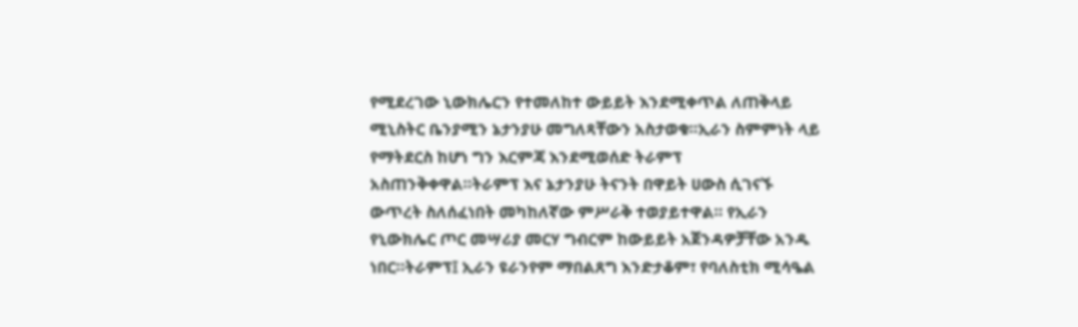የሚደረገው ኒውክሌርን የተመለከተ ውይይት እንደሚቀጥል ለጠቅላይ ሚኒስትር ቤንያሚን ኔታንያሁ መግለጻቸውን አስታወቁ።ኢራን ስምምነት ላይ የማትደርስ ከሆነ ግን እርምጃ እንደሚወሰድ ትራምፕ አስጠንቅቀዋል።ትራምፕ እና ኔታንያሁ ትናንት በዋይት ሀውስ ሲገናኙ ውጥረት ስለሰፈነበት መካከለኛው ምሥራቅ ተወያይተዋል። የኢራን የኒውክሌር ጦር መሣሪያ መርሃ ግብርም ከውይይት አጀንዳዎቻቸው አንዱ ነበር።ትራምፕ፤ ኢራን ዩራንየም ማበልጸግ እንድታቆም፣ የባለስቲክ ሚሳዔል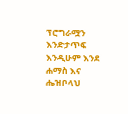ፕሮግራሟን እንድታጥፍ እንዲሁም እንደ ሐማስ እና ሔዝቦላህ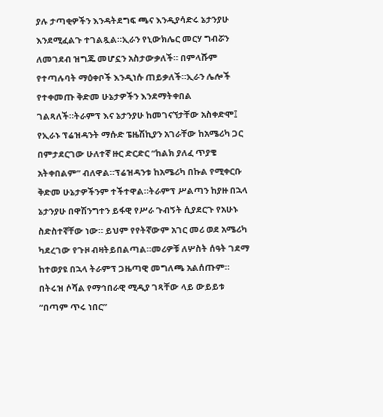ያሉ ታጣቂዎችን እንዳትደግፍ ጫና እንዲያሳድሩ ኔታንያሁ እንደሚፈልጉ ተገልጿል።ኢራን የኒውክሌር መርሃ ግብሯን ለመገደብ ዝግጁ መሆኗን አስታውቃለች። በምላሹም የተጣሉባት ማዕቀቦች እንዲነሱ ጠይቃለች።ኢራን ሌሎች የተቀመጡ ቅድመ ሁኔታዎችን እንደማትቀበል ገልጻለች።ትራምፕ እና ኔታንያሁ ከመገናኘታቸው አስቀድሞ፤ የኢራኑ ፕሬዝዳንት ማሱድ ፔዜሽኪያን አገራቸው ከአሜሪካ ጋር በምታደርገው ሁለተኛ ዙር ድርድር “ከልክ ያለፈ ጥያቄ አትቀበልም” ብለዋል።ፕሬዝዳንቱ ከአሜሪካ በኩል የሚቀርቡ ቅድመ ሁኔታዎችንም ተችተዋል።ትራምፕ ሥልጣን ከያዙ በኋላ ኔታንያሁ በዋሽንግተን ይፋዊ የሥራ ጉብኝት ሲያደርጉ የአሁኑ ስድስተኛቸው ነው። ይህም የየትኛውም አገር መሪ ወደ አሜሪካ ካደረገው የጉዞ ብዛትይበልጣል።መሪዎቹ ለሦስት ሰዓት ገደማ ከተወያዩ በኋላ ትራምፕ ጋዜጣዊ መግለጫ አልሰጡም። በትሩዝ ሶሻል የማኅበራዊ ሚዲያ ገጻቸው ላይ ውይይቱ “በጣም ጥሩ ነበር”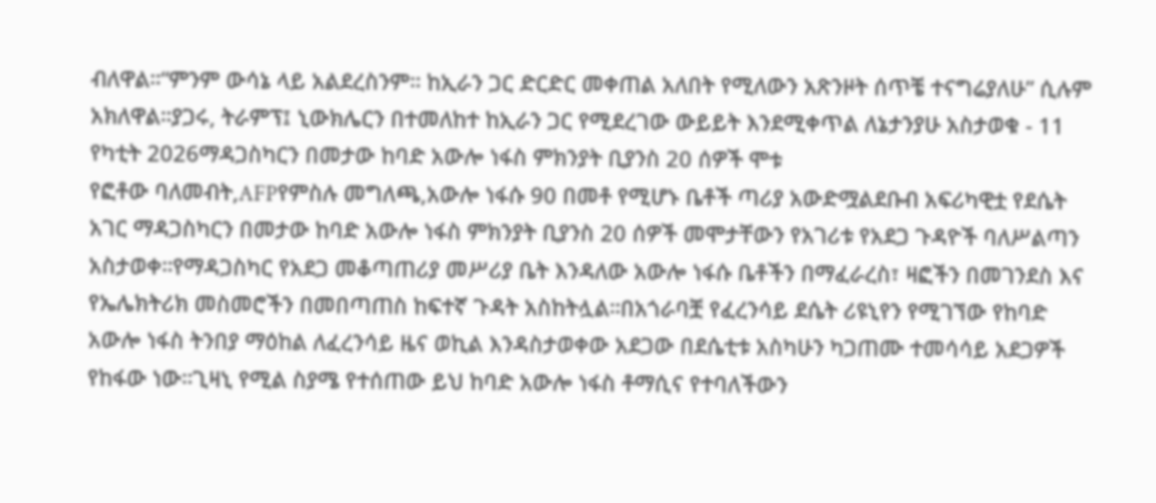ብለዋል።“ምንም ውሳኔ ላይ አልደረስንም። ከኢራን ጋር ድርድር መቀጠል አለበት የሚለውን አጽንዞት ሰጥቼ ተናግሬያለሁ” ሲሉም አክለዋል።ያጋሩ, ትራምፕ፤ ኒውክሌርን በተመለከተ ከኢራን ጋር የሚደረገው ውይይት እንደሚቀጥል ለኔታንያሁ አስታወቁ - 11 የካቲት 2026ማዳጋስካርን በመታው ከባድ አውሎ ነፋስ ምክንያት ቢያንስ 20 ሰዎች ሞቱ
የፎቶው ባለመብት,AFPየምስሉ መግለጫ,አውሎ ነፋሱ 90 በመቶ የሚሆኑ ቤቶች ጣሪያ አውድሟልደቡብ አፍሪካዊቷ የደሴት አገር ማዳጋስካርን በመታው ከባድ አውሎ ነፋስ ምክንያት ቢያንስ 20 ሰዎች መሞታቸውን የአገሪቱ የአደጋ ጉዳዮች ባለሥልጣን አስታወቀ።የማዳጋስካር የአደጋ መቆጣጠሪያ መሥሪያ ቤት እንዳለው አውሎ ነፋሱ ቤቶችን በማፈራረስ፣ ዛፎችን በመገንደስ እና የኤሌክትሪክ መስመሮችን በመበጣጠስ ከፍተኛ ጉዳት አስከትሏል።በአጎራባቿ የፈረንሳይ ደሴት ሪዩኒየን የሚገኘው የከባድ አውሎ ነፋስ ትንበያ ማዕከል ለፈረንሳይ ዜና ወኪል እንዳስታወቀው አደጋው በደሴቲቱ አስካሁን ካጋጠሙ ተመሳሳይ አደጋዎች የከፋው ነው።ጊዛኒ የሚል ስያሜ የተሰጠው ይህ ከባድ አውሎ ነፋስ ቶማሲና የተባለችውን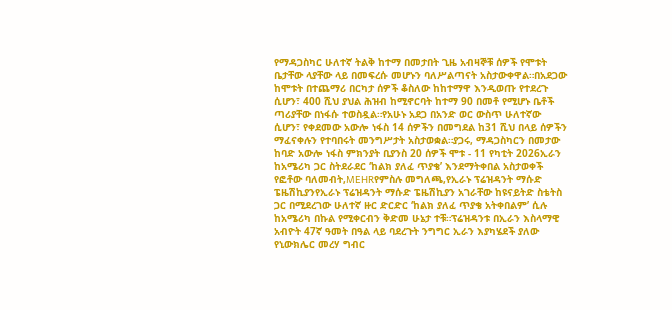የማዳጋስካር ሁለተኛ ትልቅ ከተማ በመታበት ጊዜ አብዛኞቹ ሰዎች የሞቱት ቤታቸው ላያቸው ላይ በመፍረሱ መሆኑን ባለሥልጣናት አስታውቀዋል።በአደጋው ከሞቱት በተጨማሪ በርካታ ሰዎች ቆስለው ከከተማዋ እንዲወጡ የተደረጉ ሲሆን፣ 400 ሺህ ያህል ሕዝብ ከሚኖርባት ከተማ 90 በመቶ የሚሆኑ ቤቶች ጣሪያቸው በነፋሱ ተወስዷል።የአሁኑ አደጋ በአንድ ወር ውስጥ ሁለተኛው ሲሆን፣ የቀደመው አውሎ ነፋስ 14 ሰዎችን በመግደል ከ31 ሺህ በላይ ሰዎችን ማፈናቀሉን የተባበሩት መንግሥታት አስታወቋል።ያጋሩ, ማዳጋስካርን በመታው ከባድ አውሎ ነፋስ ምክንያት ቢያንስ 20 ሰዎች ሞቱ - 11 የካቲት 2026ኢራን ከአሜሪካ ጋር ስትደራደር ‘ከልክ ያለፈ ጥያቄ’ እንደማትቀበል አስታወቀች
የፎቶው ባለመብት,MEHRየምስሉ መግለጫ,የኢራኑ ፕሬዝዳንት ማሱድ ፔዜሽኪያንየኢራኑ ፕሬዝዳንት ማሱድ ፔዜሽኪያን አገራቸው ከዩናይትድ ስቴትስ ጋር በሚደረገው ሁለተኛ ዙር ድርድር ‘ከልክ ያለፈ ጥያቄ አትቀበልም’ ሲሉ ከአሜሪካ በኩል የሚቀርብን ቅድመ ሁኔታ ተቹ።ፕሬዝዳንቱ በኢራን እስላማዊ አብዮት 47ኛ ዓመት በዓል ላይ ባደረጉት ንግግር ኢራን እያካሄደች ያለው የኒውክሌር መረሃ ግብር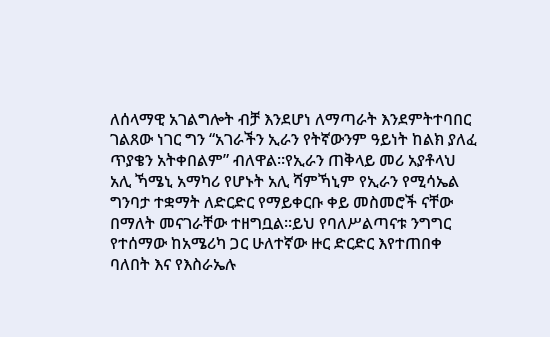ለሰላማዊ አገልግሎት ብቻ እንደሆነ ለማጣራት እንደምትተባበር ገልጸው ነገር ግን “አገራችን ኢራን የትኛውንም ዓይነት ከልክ ያለፈ ጥያቄን አትቀበልም” ብለዋል።የኢራን ጠቅላይ መሪ አያቶላህ አሊ ኻሜኒ አማካሪ የሆኑት አሊ ሻምኻኒም የኢራን የሚሳኤል ግንባታ ተቋማት ለድርድር የማይቀርቡ ቀይ መስመሮች ናቸው በማለት መናገራቸው ተዘግቧል።ይህ የባለሥልጣናቱ ንግግር የተሰማው ከአሜሪካ ጋር ሁለተኛው ዙር ድርድር እየተጠበቀ ባለበት እና የእስራኤሉ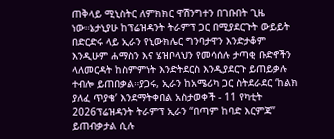ጠቅላይ ሚኒስትር ለምክክር ዋሽንግተን በገቡበት ጊዜ ነው።ኔታኒያሁ ከፕሬዝዳንት ትራምፕ ጋር በሚያደርጉት ውይይት በድርድሩ ላይ ኢራን የኒውክሌር ግንባታዋን እንድታቆም እንዲሁም ሐማስን እና ሄዝቦላህን የመሳሰሉ ታጣቂ ቡድኖችን ላለመርዳት ከስምምነት እንድትደርስ እንዲያደርጉ ይጠይቃሉ ተብሎ ይጠበቃል።ያጋሩ, ኢራን ከአሜሪካ ጋር ስትደራደር ‘ከልክ ያለፈ ጥያቄ’ እንደማትቀበል አስታወቀች - 11 የካቲት 2026ፕሬዝዳንት ትራምፕ ኢራን “በጣም ከባድ እርምጃ” ይጠብቃታል ሲሉ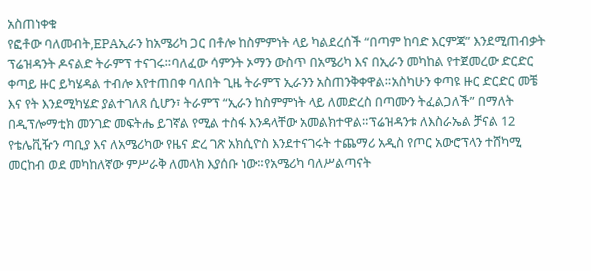አስጠነቀቁ
የፎቶው ባለመብት,EPAኢራን ከአሜሪካ ጋር በቶሎ ከስምምነት ላይ ካልደረሰች “በጣም ከባድ እርምጃ” እንደሚጠብቃት ፕሬዝዳንት ዶናልድ ትራምፕ ተናገሩ።ባለፈው ሳምንት ኦማን ውስጥ በአሜሪካ እና በኢራን መካከል የተጀመረው ድርድር ቀጣይ ዙር ይካሄዳል ተብሎ እየተጠበቀ ባለበት ጊዜ ትራምፕ ኢራንን አስጠንቅቀዋል።አስካሁን ቀጣዩ ዙር ድርድር መቼ እና የት እንደሚካሄድ ያልተገለጸ ሲሆን፣ ትራምፕ “ኢራን ከስምምነት ላይ ለመድረስ በጣሙን ትፈልጋለች” በማለት በዲፕሎማቲክ መንገድ መፍትሔ ይገኛል የሚል ተስፋ እንዳላቸው አመልክተዋል።ፕሬዝዳንቱ ለእስራኤል ቻናል 12 የቴሌቪዥን ጣቢያ እና ለአሜሪካው የዜና ድረ ገጽ አክሲዮስ እንደተናገሩት ተጨማሪ አዲስ የጦር አውሮፕላን ተሸካሚ መርከብ ወደ መካከለኛው ምሥራቅ ለመላክ እያሰቡ ነው።የአሜሪካ ባለሥልጣናት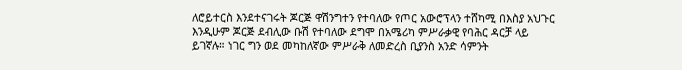ለሮይተርስ እንደተናገሩት ጆርጅ ዋሽንግተን የተባለው የጦር አውሮፕላን ተሸካሚ በእስያ አህጉር እንዲሁም ጆርጅ ደብሊው ቡሽ የተባለው ደግሞ በአሜሪካ ምሥራቃዊ የባሕር ዳርቻ ላይ ይገኛሉ። ነገር ግን ወደ መካከለኛው ምሥራቅ ለመድረስ ቢያንስ አንድ ሳምንት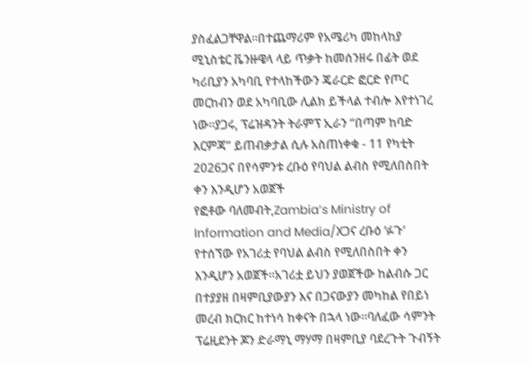ያስፈልጋቸዋል።በተጨማሪም የአሜሪካ መከላከያ ሚኒስቴር ቬንዙዌላ ላይ ጥቃት ከመሰንዘሩ በፊት ወደ ካሪቢያን አካባቢ የተላከችውን ጄራርድ ፎርድ የጦር መርከብን ወደ አካባቢው ሊልክ ይችላል ተብሎ እየተነገረ ነው።ያጋሩ, ፕሬዝዳንት ትራምፕ ኢራን “በጣም ከባድ እርምጃ” ይጠብቃታል ሲሉ አስጠነቀቁ - 11 የካቲት 2026ጋና በየሳምንቱ ረቡዕ የባህል ልብስ የሚለበስበት ቀን እንዲሆን አወጀች
የፎቶው ባለመብት,Zambia’s Ministry of Information and Media/Xጋና ረቡዕ ‘ፉጉ’ የተሰኘው የአገሪቷ የባህል ልብስ የሚለበስበት ቀን እንዲሆን አወጀች።አገሪቷ ይህን ያወጀችው ከልብሱ ጋር በተያያዘ በዛምቢያውያን እና በጋናውያን መካከል የበይነ መረብ ክርክር ከተነሳ ከቀናት በኋላ ነው።ባለፈው ሳምንት ፕሬዚደንት ጆን ድራማኒ ማሃማ በዛምቢያ ባደረጉት ጉብኝት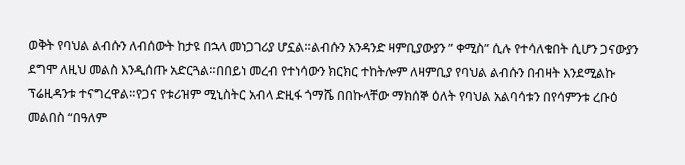ወቅት የባህል ልብሱን ለብሰውት ከታዩ በኋላ መነጋገሪያ ሆኗል።ልብሱን አንዳንድ ዛምቢያውያን ” ቀሚስ” ሲሉ የተሳለቁበት ሲሆን ጋናውያን ደግሞ ለዚህ መልስ እንዲሰጡ አድርጓል።በበይነ መረብ የተነሳውን ክርክር ተከትሎም ለዛምቢያ የባህል ልብሱን በብዛት እንደሚልኩ ፕሬዚዳንቱ ተናግረዋል።የጋና የቱሪዝም ሚኒስትር አብላ ድዚፋ ጎማሼ በበኩላቸው ማክሰኞ ዕለት የባህል አልባሳቱን በየሳምንቱ ረቡዕ መልበስ “በዓለም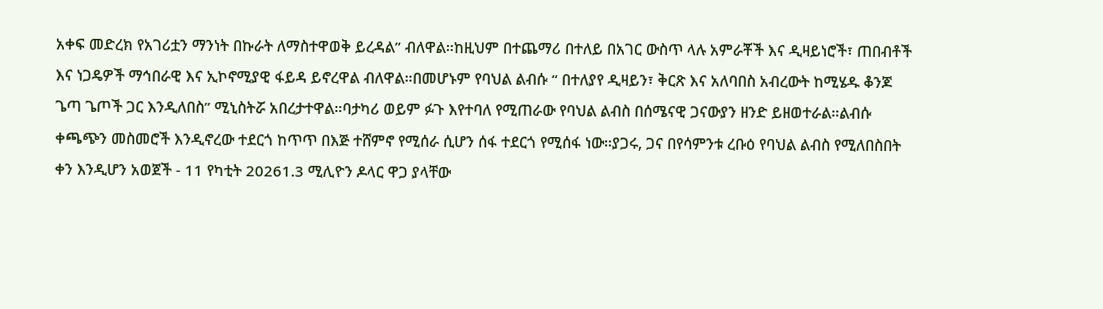አቀፍ መድረክ የአገሪቷን ማንነት በኩራት ለማስተዋወቅ ይረዳል” ብለዋል።ከዚህም በተጨማሪ በተለይ በአገር ውስጥ ላሉ አምራቾች እና ዲዛይነሮች፣ ጠበብቶች እና ነጋዴዎች ማኅበራዊ እና ኢኮኖሚያዊ ፋይዳ ይኖረዋል ብለዋል።በመሆኑም የባህል ልብሱ “ በተለያየ ዲዛይን፣ ቅርጽ እና አለባበስ አብረውት ከሚሄዱ ቆንጆ ጌጣ ጌጦች ጋር እንዲለበስ” ሚኒስትሯ አበረታተዋል።ባታካሪ ወይም ፉጉ እየተባለ የሚጠራው የባህል ልብስ በሰሜናዊ ጋናውያን ዘንድ ይዘወተራል።ልብሱ ቀጫጭን መስመሮች እንዲኖረው ተደርጎ ከጥጥ በእጅ ተሸምኖ የሚሰራ ሲሆን ሰፋ ተደርጎ የሚሰፋ ነው።ያጋሩ, ጋና በየሳምንቱ ረቡዕ የባህል ልብስ የሚለበስበት ቀን እንዲሆን አወጀች - 11 የካቲት 20261.3 ሚሊዮን ዶላር ዋጋ ያላቸው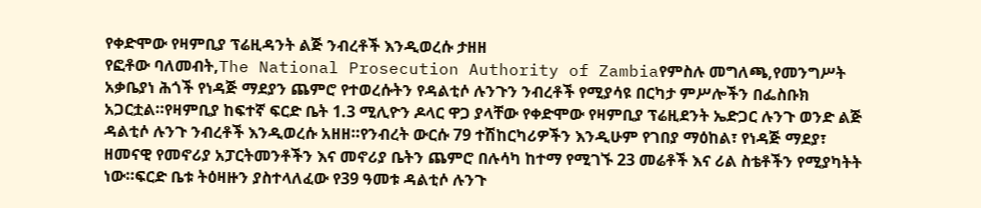የቀድሞው የዛምቢያ ፕሬዚዳንት ልጅ ንብረቶች እንዲወረሱ ታዘዘ
የፎቶው ባለመብት,The National Prosecution Authority of Zambiaየምስሉ መግለጫ,የመንግሥት አቃቤያነ ሕጎች የነዳጅ ማደያን ጨምሮ የተወረሱትን የዳልቲሶ ሉንጉን ንብረቶች የሚያሳዩ በርካታ ምሥሎችን በፌስቡክ አጋርቷል።የዛምቢያ ከፍተኛ ፍርድ ቤት 1.3 ሚሊዮን ዶላር ዋጋ ያላቸው የቀድሞው የዛምቢያ ፕሬዚደንት ኤድጋር ሉንጉ ወንድ ልጅ ዳልቲሶ ሉንጉ ንብረቶች እንዲወረሱ አዘዘ።የንብረት ውርሱ 79 ተሽከርካሪዎችን እንዲሁም የገበያ ማዕከል፣ የነዳጅ ማደያ፣ ዘመናዊ የመኖሪያ አፓርትመንቶችን እና መኖሪያ ቤትን ጨምሮ በሉሳካ ከተማ የሚገኙ 23 መሬቶች እና ሪል ስቴቶችን የሚያካትት ነው።ፍርድ ቤቱ ትዕዛዙን ያስተላለፈው የ39 ዓመቱ ዳልቲሶ ሉንጉ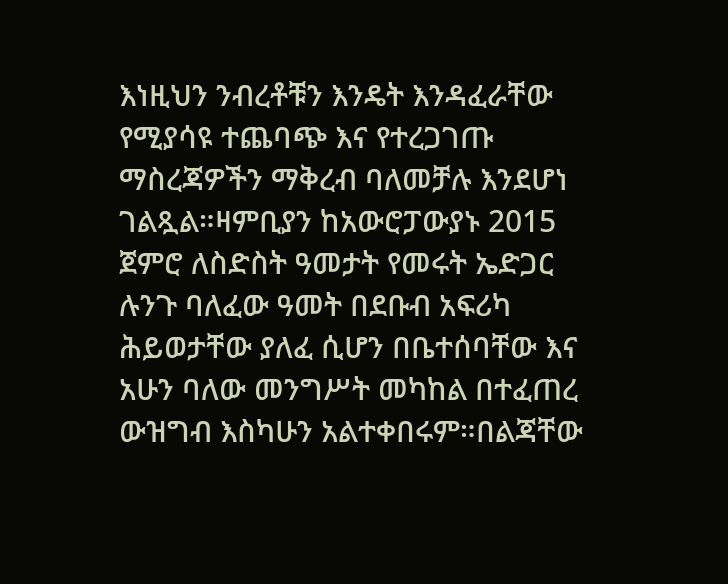እነዚህን ንብረቶቹን እንዴት እንዳፈራቸው የሚያሳዩ ተጨባጭ እና የተረጋገጡ ማስረጃዎችን ማቅረብ ባለመቻሉ እንደሆነ ገልጿል።ዛምቢያን ከአውሮፓውያኑ 2015 ጀምሮ ለስድስት ዓመታት የመሩት ኤድጋር ሉንጉ ባለፈው ዓመት በደቡብ አፍሪካ ሕይወታቸው ያለፈ ሲሆን በቤተሰባቸው እና አሁን ባለው መንግሥት መካከል በተፈጠረ ውዝግብ እስካሁን አልተቀበሩም።በልጃቸው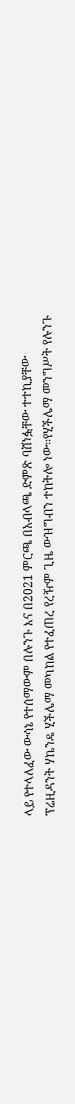ላይ የተላለፈው ውሳኔ የተሰማውም በሉንጉ እና በ2021 ምርጫ በአብላጫ ድምጽ ባሸነፏቸው ተተኪያቸው ፕሬዚዳንት ሃኬንዴ ሂችሌማ መካከል የተፈጠረ የረዥም ጊዜ ውዝግብን ተከትሎ ነው።የሂችሌማ መንግሥት የሉንጉ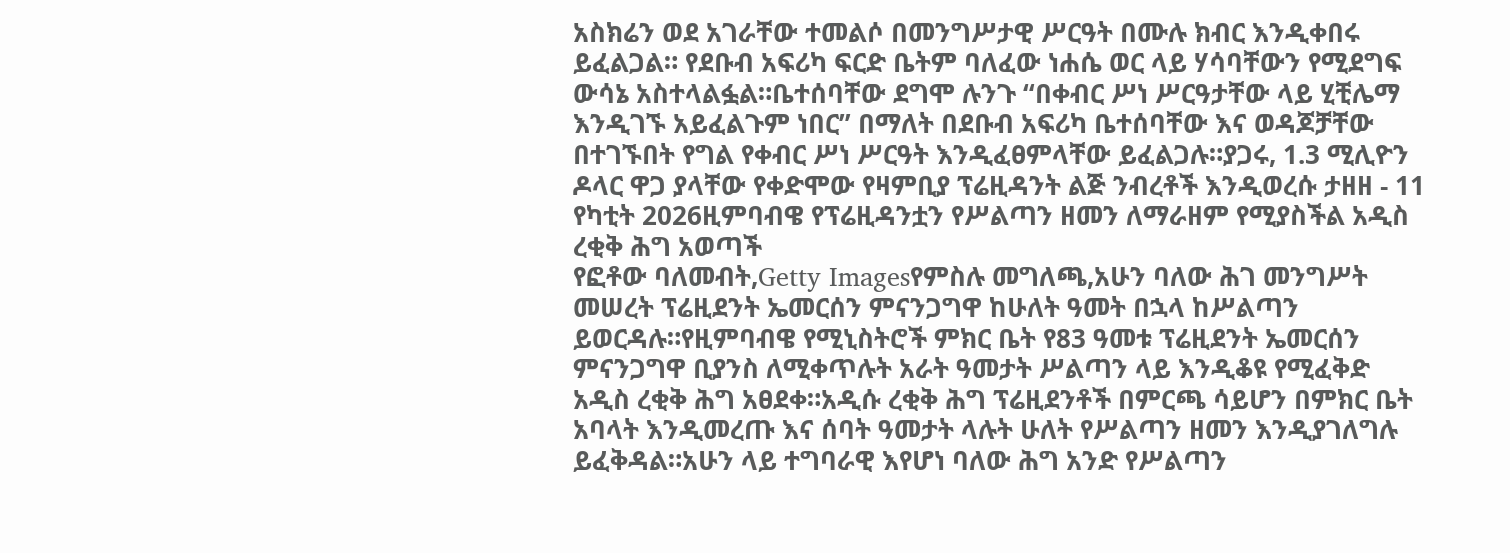አስክሬን ወደ አገራቸው ተመልሶ በመንግሥታዊ ሥርዓት በሙሉ ክብር እንዲቀበሩ ይፈልጋል። የደቡብ አፍሪካ ፍርድ ቤትም ባለፈው ነሐሴ ወር ላይ ሃሳባቸውን የሚደግፍ ውሳኔ አስተላልፏል።ቤተሰባቸው ደግሞ ሉንጉ “በቀብር ሥነ ሥርዓታቸው ላይ ሂቺሌማ እንዲገኙ አይፈልጉም ነበር” በማለት በደቡብ አፍሪካ ቤተሰባቸው እና ወዳጆቻቸው በተገኙበት የግል የቀብር ሥነ ሥርዓት እንዲፈፀምላቸው ይፈልጋሉ።ያጋሩ, 1.3 ሚሊዮን ዶላር ዋጋ ያላቸው የቀድሞው የዛምቢያ ፕሬዚዳንት ልጅ ንብረቶች እንዲወረሱ ታዘዘ - 11 የካቲት 2026ዚምባብዌ የፕሬዚዳንቷን የሥልጣን ዘመን ለማራዘም የሚያስችል አዲስ ረቂቅ ሕግ አወጣች
የፎቶው ባለመብት,Getty Imagesየምስሉ መግለጫ,አሁን ባለው ሕገ መንግሥት መሠረት ፕሬዚደንት ኤመርሰን ምናንጋግዋ ከሁለት ዓመት በኋላ ከሥልጣን ይወርዳሉ።የዚምባብዌ የሚኒስትሮች ምክር ቤት የ83 ዓመቱ ፕሬዚደንት ኤመርሰን ምናንጋግዋ ቢያንስ ለሚቀጥሉት አራት ዓመታት ሥልጣን ላይ እንዲቆዩ የሚፈቅድ አዲስ ረቂቅ ሕግ አፀደቀ።አዲሱ ረቂቅ ሕግ ፕሬዚደንቶች በምርጫ ሳይሆን በምክር ቤት አባላት እንዲመረጡ እና ሰባት ዓመታት ላሉት ሁለት የሥልጣን ዘመን እንዲያገለግሉ ይፈቅዳል።አሁን ላይ ተግባራዊ እየሆነ ባለው ሕግ አንድ የሥልጣን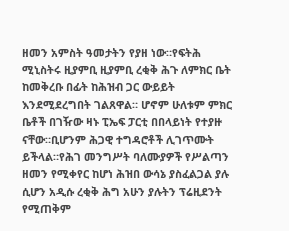ዘመን አምስት ዓመታትን የያዘ ነው።የፍትሕ ሚኒስትሩ ዚያምቢ ዚያምቢ ረቂቅ ሕጉ ለምክር ቤት ከመቅረቡ በፊት ከሕዝብ ጋር ውይይት እንደሚደረግበት ገልጸዋል። ሆኖም ሁለቱም ምክር ቤቶች በገዥው ዛኑ ፒኤፍ ፓርቲ በበላይነት የተያዙ ናቸው።ቢሆንም ሕጋዊ ተግዳሮቶች ሊገጥሙት ይችላል።የሕገ መንግሥት ባለሙያዎች የሥልጣን ዘመን የሚቀየር ከሆነ ሕዝበ ውሳኔ ያስፈልጋል ያሉ ሲሆን አዲሱ ረቂቅ ሕግ አሁን ያሉትን ፕሬዚደንት የሚጠቅም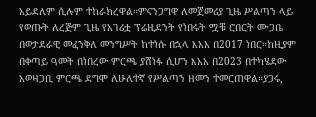አይደለም ሲሉም ተከራክረዋል።ምናንጋግዋ ለመጀመሪያ ጊዜ ሥልጣን ላይ የወጡት ለረጅም ጊዜ የአገሪቷ ፕሬዚደንት የነበሩት ሟቹ ሮበርት ሙጋቤ በወታደራዊ መፈንቅለ መንግሥት ከተነሱ በኋላ እአአ በ2017 ነበር።ከዚያም በቀጣይ ዓመት በነበረው ምርጫ ያሸነፉ ሲሆን እአአ በ2023 በተካሄደው አወዛጋቢ ምርጫ ደግሞ ለሁለተኛ የሥልጣን ዘመን ተመርጠዋል።ያጋሩ,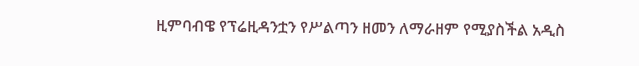ዚምባብዌ የፕሬዚዳንቷን የሥልጣን ዘመን ለማራዘም የሚያስችል አዲስ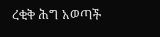ረቂቅ ሕግ አወጣች